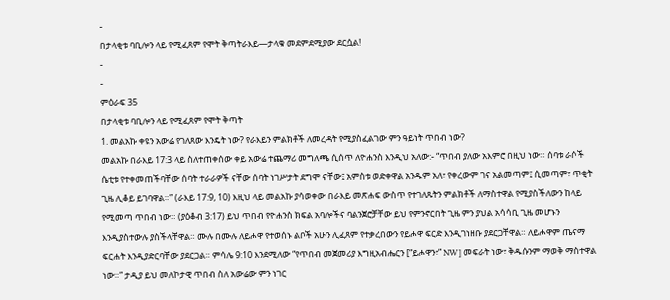-
በታላቂቱ ባቢሎን ላይ የሚፈጸም የሞት ቅጣትራእይ—ታላቁ መደምደሚያው ደርሷል!
-
-
ምዕራፍ 35
በታላቂቱ ባቢሎን ላይ የሚፈጸም የሞት ቅጣት
1. መልአኩ ቀዩን አውሬ የገለጸው እንዴት ነው? የራእይን ምልክቶች ለመረዳት የሚያስፈልገው ምን ዓይነት ጥበብ ነው?
መልአኩ በራእይ 17:3 ላይ ስለተጠቀሰው ቀይ አውሬ ተጨማሪ መግለጫ ሲሰጥ ለዮሐንስ እንዲህ አለው:- “ጥበብ ያለው አእምሮ በዚህ ነው። ሰባቱ ራሶች ሴቲቱ የተቀመጠችባቸው ሰባት ተራራዎች ናቸው ሰባት ነገሥታት ደግሞ ናቸው፤ አምስቱ ወድቀዋል አንዱም አለ፣ የቀረውም ገና አልመጣም፤ ሲመጣም፣ ጥቂት ጊዜ ሊቆይ ይገባዋል።” (ራእይ 17:9, 10) እዚህ ላይ መልአኩ ያሳወቀው በራእይ መጽሐፍ ውስጥ የተገለጹትን ምልክቶች ለማስተዋል የሚያስችለውን ከላይ የሚመጣ ጥበብ ነው። (ያዕቆብ 3:17) ይህ ጥበብ የዮሐንስ ክፍል አባሎችና ባልንጀሮቻቸው ይህ የምንኖርበት ጊዜ ምን ያህል አሳሳቢ ጊዜ መሆኑን እንዲያስተውሉ ያስችላቸዋል። ሙሉ በሙሉ ለይሖዋ የተወሰኑ ልቦች አሁን ሊፈጸም የተቃረበውን የይሖዋ ፍርድ እንዲገነዘቡ ያደርጋቸዋል። ለይሖዋም ጤናማ ፍርሐት እንዲያድርባቸው ያደርጋል። ምሳሌ 9:10 እንደሚለው “የጥበብ መጀመሪያ እግዚአብሔርን [“ይሖዋን፣” NW] መፍራት ነው፣ ቅዱሱንም ማወቅ ማስተዋል ነው።” ታዲያ ይህ መለኮታዊ ጥበብ ስለ አውሬው ምን ነገር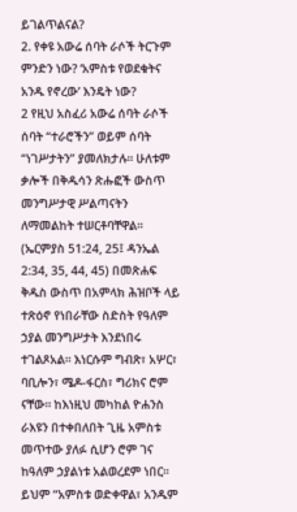ይገልጥልናል?
2. የቀዩ አውሬ ሰባት ራሶች ትርጉም ምንድን ነው? ‘አምስቱ የወደቁትና አንዱ የኖረው’ እንዴት ነው?
2 የዚህ አስፈሪ አውሬ ሰባት ራሶች ሰባት “ተራሮችን” ወይም ሰባት “ነገሥታትን” ያመለክታሉ። ሁለቱም ቃሎች በቅዱሳን ጽሑፎች ውስጥ መንግሥታዊ ሥልጣናትን ለማመልከት ተሠርቶባቸዋል። (ኤርምያስ 51:24, 25፤ ዳንኤል 2:34, 35, 44, 45) በመጽሐፍ ቅዱስ ውስጥ በአምላክ ሕዝቦች ላይ ተጽዕኖ የነበራቸው ስድስት የዓለም ኃያል መንግሥታት እንደነበሩ ተገልጾአል። እነርሱም ግብጽ፣ አሦር፣ ባቢሎን፣ ሜዶ-ፋርስ፣ ግሪክና ሮም ናቸው። ከእነዚህ መካከል ዮሐንስ ራእዩን በተቀበለበት ጊዜ አምስቱ መጥተው ያለፉ ሲሆን ሮም ገና ከዓለም ኃያልነቱ አልወረደም ነበር። ይህም “አምስቱ ወድቀዋል፣ አንዱም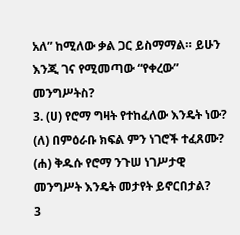አለ” ከሚለው ቃል ጋር ይስማማል። ይሁን እንጂ ገና የሚመጣው “የቀረው” መንግሥትስ?
3. (ሀ) የሮማ ግዛት የተከፈለው እንዴት ነው? (ለ) በምዕራቡ ክፍል ምን ነገሮች ተፈጸሙ? (ሐ) ቅዱሱ የሮማ ንጉሠ ነገሥታዊ መንግሥት እንዴት መታየት ይኖርበታል?
3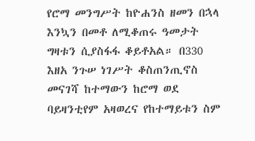የሮማ መንግሥት ከዮሐንስ ዘመን በኋላ እንኳን በመቶ ለሚቆጠሩ ዓመታት ግዛቱን ሲያስፋፋ ቆይቶአል። በ330 እዘአ ንጉሠ ነገሥት ቆስጠንጢኖስ መናገሻ ከተማውን ከሮማ ወደ ባይዛንቲየም አዛወረና የከተማይቱን ስም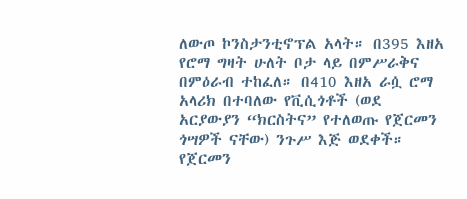ለውጦ ኮንስታንቲኖፕል አላት። በ395 እዘአ የሮማ ግዛት ሁለት ቦታ ላይ በምሥራቅና በምዕራብ ተከፈለ። በ410 እዘአ ራሷ ሮማ አላሪክ በተባለው የቪሲጎቶች (ወደ አርያውያን “ክርስትና” የተለወጡ የጀርመን ጎሣዎች ናቸው) ንጉሥ እጅ ወደቀች። የጀርመን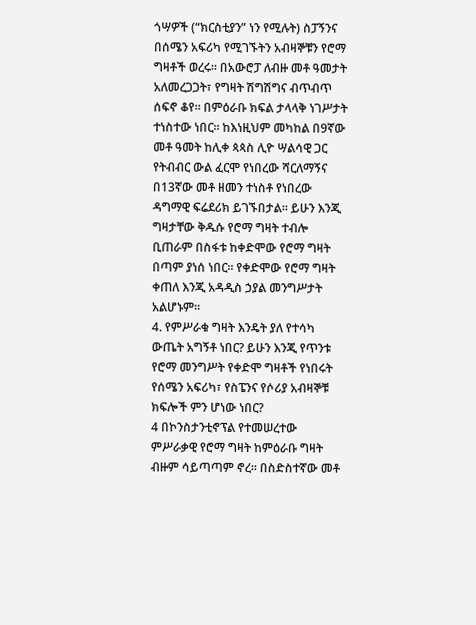ጎሣዎች (“ክርስቲያን” ነን የሚሉት) ስፓኝንና በሰሜን አፍሪካ የሚገኙትን አብዛኞቹን የሮማ ግዛቶች ወረሩ። በአውሮፓ ለብዙ መቶ ዓመታት አለመረጋጋት፣ የግዛት ሽግሽግና ብጥብጥ ሰፍኖ ቆየ። በምዕራቡ ክፍል ታላላቅ ነገሥታት ተነስተው ነበር። ከእነዚህም መካከል በ9ኛው መቶ ዓመት ከሊቀ ጳጳስ ሊዮ ሣልሳዊ ጋር የትብብር ውል ፈርሞ የነበረው ሻርለማኝና በ13ኛው መቶ ዘመን ተነስቶ የነበረው ዳግማዊ ፍሬደሪክ ይገኙበታል። ይሁን እንጂ ግዛታቸው ቅዱሱ የሮማ ግዛት ተብሎ ቢጠራም በስፋቱ ከቀድሞው የሮማ ግዛት በጣም ያነሰ ነበር። የቀድሞው የሮማ ግዛት ቀጠለ እንጂ አዳዲስ ኃያል መንግሥታት አልሆኑም።
4. የምሥራቁ ግዛት እንዴት ያለ የተሳካ ውጤት አግኝቶ ነበር? ይሁን እንጂ የጥንቱ የሮማ መንግሥት የቀድሞ ግዛቶች የነበሩት የሰሜን አፍሪካ፣ የስፔንና የሶሪያ አብዛኞቹ ክፍሎች ምን ሆነው ነበር?
4 በኮንስታንቲኖፕል የተመሠረተው ምሥራቃዊ የሮማ ግዛት ከምዕራቡ ግዛት ብዙም ሳይጣጣም ኖረ። በስድስተኛው መቶ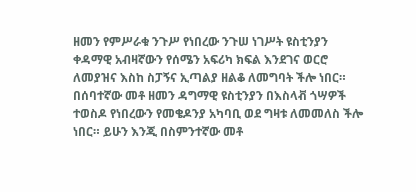ዘመን የምሥራቁ ንጉሥ የነበረው ንጉሠ ነገሥት ዩስቲንያን ቀዳማዊ አብዛኛውን የሰሜን አፍሪካ ክፍል እንደገና ወርሮ ለመያዝና እስከ ስፓኝና ኢጣልያ ዘልቆ ለመግባት ችሎ ነበር። በሰባተኛው መቶ ዘመን ዳግማዊ ዩስቲንያን በእስላቭ ጎሣዎች ተወስዶ የነበረውን የመቄዶንያ አካባቢ ወደ ግዛቱ ለመመለስ ችሎ ነበር። ይሁን እንጂ በስምንተኛው መቶ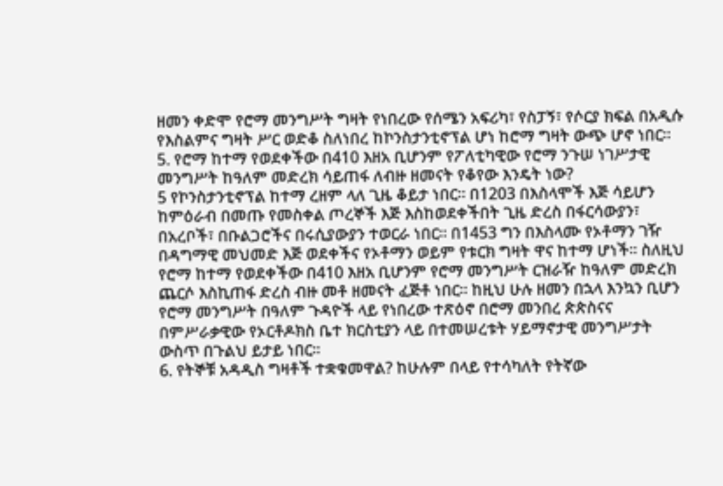ዘመን ቀድሞ የሮማ መንግሥት ግዛት የነበረው የሰሜን አፍሪካ፣ የስፓኝ፣ የሶርያ ክፍል በአዲሱ የእስልምና ግዛት ሥር ወድቆ ስለነበረ ከኮንስታንቲኖፕል ሆነ ከሮማ ግዛት ውጭ ሆኖ ነበር።
5. የሮማ ከተማ የወደቀችው በ410 እዘአ ቢሆንም የፖለቲካዊው የሮማ ንጉሠ ነገሥታዊ መንግሥት ከዓለም መድረክ ሳይጠፋ ለብዙ ዘመናት የቆየው እንዴት ነው?
5 የኮንስታንቲኖፕል ከተማ ረዘም ላለ ጊዜ ቆይታ ነበር። በ1203 በእስላሞች እጅ ሳይሆን ከምዕራብ በመጡ የመስቀል ጦረኞች እጅ እስከወደቀችበት ጊዜ ድረስ በፋርሳውያን፣ በአረቦች፣ በቡልጋሮችና በሩሲያውያን ተወርራ ነበር። በ1453 ግን በእስላሙ የኦቶማን ገዥ በዳግማዊ መህመድ እጅ ወደቀችና የኦቶማን ወይም የቱርክ ግዛት ዋና ከተማ ሆነች። ስለዚህ የሮማ ከተማ የወደቀችው በ410 እዘአ ቢሆንም የሮማ መንግሥት ርዝራዥ ከዓለም መድረክ ጨርሶ እስኪጠፋ ድረስ ብዙ መቶ ዘመናት ፈጅቶ ነበር። ከዚህ ሁሉ ዘመን በኋላ እንኳን ቢሆን የሮማ መንግሥት በዓለም ጉዳዮች ላይ የነበረው ተጽዕኖ በሮማ መንበረ ጵጵስናና በምሥራቃዊው የኦርቶዶክስ ቤተ ክርስቲያን ላይ በተመሠረቱት ሃይማኖታዊ መንግሥታት ውስጥ በጉልህ ይታይ ነበር።
6. የትኞቹ አዳዲስ ግዛቶች ተቋቁመዋል? ከሁሉም በላይ የተሳካለት የትኛው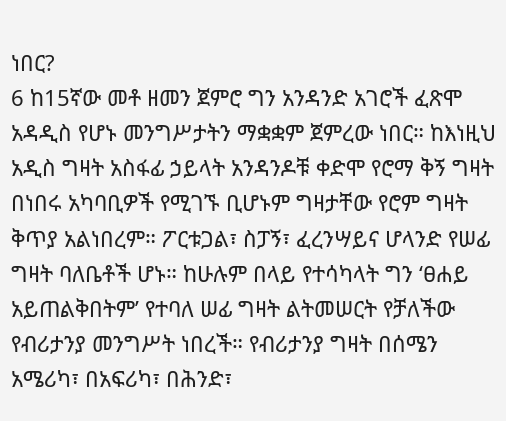ነበር?
6 ከ15ኛው መቶ ዘመን ጀምሮ ግን አንዳንድ አገሮች ፈጽሞ አዳዲስ የሆኑ መንግሥታትን ማቋቋም ጀምረው ነበር። ከእነዚህ አዲስ ግዛት አስፋፊ ኃይላት አንዳንዶቹ ቀድሞ የሮማ ቅኝ ግዛት በነበሩ አካባቢዎች የሚገኙ ቢሆኑም ግዛታቸው የሮም ግዛት ቅጥያ አልነበረም። ፖርቱጋል፣ ስፓኝ፣ ፈረንሣይና ሆላንድ የሠፊ ግዛት ባለቤቶች ሆኑ። ከሁሉም በላይ የተሳካላት ግን ‘ፀሐይ አይጠልቅበትም’ የተባለ ሠፊ ግዛት ልትመሠርት የቻለችው የብሪታንያ መንግሥት ነበረች። የብሪታንያ ግዛት በሰሜን አሜሪካ፣ በአፍሪካ፣ በሕንድ፣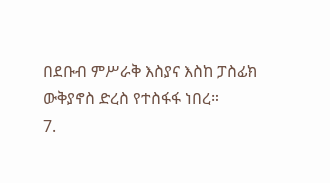በደቡብ ምሥራቅ እስያና እስከ ፓስፊክ ውቅያኖስ ድረስ የተስፋፋ ነበረ።
7.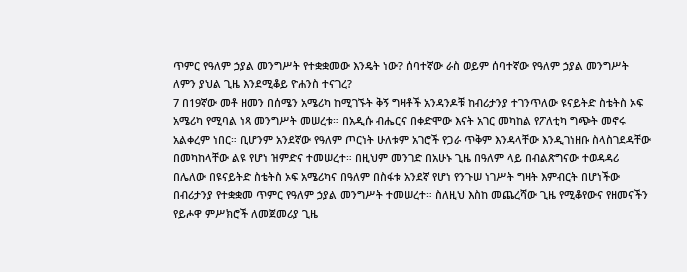ጥምር የዓለም ኃያል መንግሥት የተቋቋመው እንዴት ነው? ሰባተኛው ራስ ወይም ሰባተኛው የዓለም ኃያል መንግሥት ለምን ያህል ጊዜ እንደሚቆይ ዮሐንስ ተናገረ?
7 በ19ኛው መቶ ዘመን በሰሜን አሜሪካ ከሚገኙት ቅኝ ግዛቶች አንዳንዶቹ ከብሪታንያ ተገንጥለው ዩናይትድ ስቴትስ ኦፍ አሜሪካ የሚባል ነጻ መንግሥት መሠረቱ። በአዲሱ ብሔርና በቀድሞው እናት አገር መካከል የፖለቲካ ግጭት መኖሩ አልቀረም ነበር። ቢሆንም አንደኛው የዓለም ጦርነት ሁለቱም አገሮች የጋራ ጥቅም እንዳላቸው እንዲገነዘቡ ስላስገደዳቸው በመካከላቸው ልዩ የሆነ ዝምድና ተመሠረተ። በዚህም መንገድ በአሁኑ ጊዜ በዓለም ላይ በብልጽግናው ተወዳዳሪ በሌለው በዩናይትድ ስቴትስ ኦፍ አሜሪካና በዓለም በስፋቱ አንደኛ የሆነ የንጉሠ ነገሥት ግዛት እምብርት በሆነችው በብሪታንያ የተቋቋመ ጥምር የዓለም ኃያል መንግሥት ተመሠረተ። ስለዚህ እስከ መጨረሻው ጊዜ የሚቆየውና የዘመናችን የይሖዋ ምሥክሮች ለመጀመሪያ ጊዜ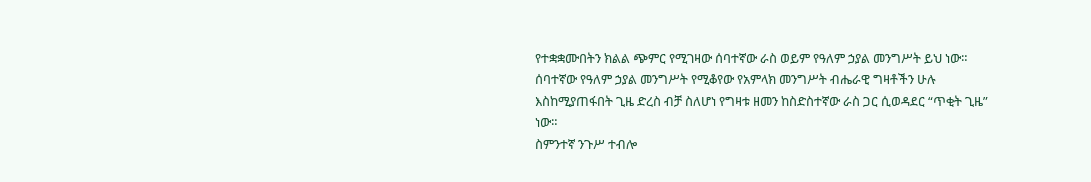የተቋቋሙበትን ክልል ጭምር የሚገዛው ሰባተኛው ራስ ወይም የዓለም ኃያል መንግሥት ይህ ነው። ሰባተኛው የዓለም ኃያል መንግሥት የሚቆየው የአምላክ መንግሥት ብሔራዊ ግዛቶችን ሁሉ እስከሚያጠፋበት ጊዜ ድረስ ብቻ ስለሆነ የግዛቱ ዘመን ከስድስተኛው ራስ ጋር ሲወዳደር “ጥቂት ጊዜ” ነው።
ስምንተኛ ንጉሥ ተብሎ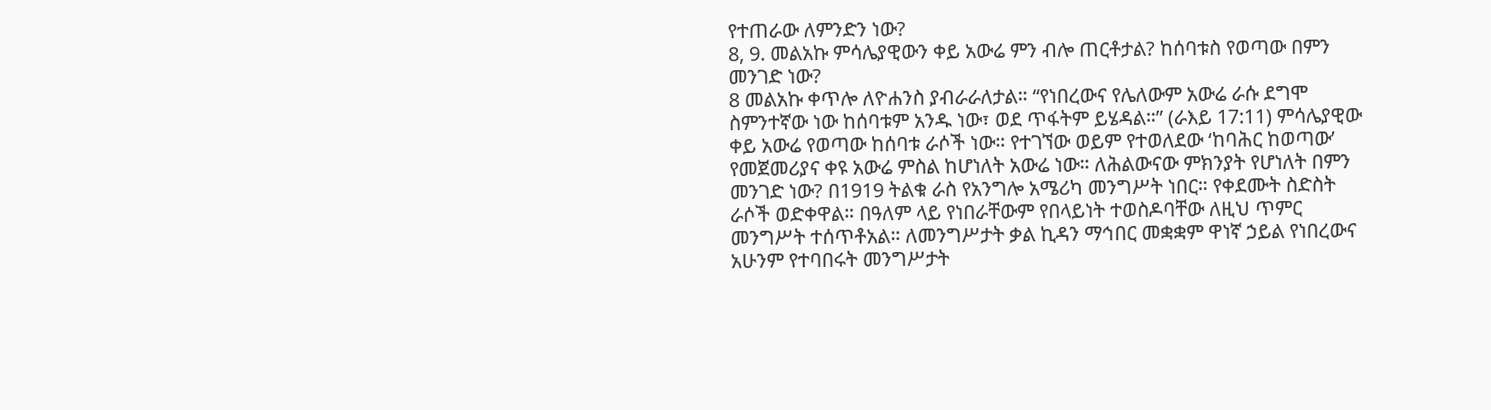የተጠራው ለምንድን ነው?
8, 9. መልአኩ ምሳሌያዊውን ቀይ አውሬ ምን ብሎ ጠርቶታል? ከሰባቱስ የወጣው በምን መንገድ ነው?
8 መልአኩ ቀጥሎ ለዮሐንስ ያብራራለታል። “የነበረውና የሌለውም አውሬ ራሱ ደግሞ ስምንተኛው ነው ከሰባቱም አንዱ ነው፣ ወደ ጥፋትም ይሄዳል።” (ራእይ 17:11) ምሳሌያዊው ቀይ አውሬ የወጣው ከሰባቱ ራሶች ነው። የተገኘው ወይም የተወለደው ‘ከባሕር ከወጣው’ የመጀመሪያና ቀዩ አውሬ ምስል ከሆነለት አውሬ ነው። ለሕልውናው ምክንያት የሆነለት በምን መንገድ ነው? በ1919 ትልቁ ራስ የአንግሎ አሜሪካ መንግሥት ነበር። የቀደሙት ስድስት ራሶች ወድቀዋል። በዓለም ላይ የነበራቸውም የበላይነት ተወስዶባቸው ለዚህ ጥምር መንግሥት ተሰጥቶአል። ለመንግሥታት ቃል ኪዳን ማኅበር መቋቋም ዋነኛ ኃይል የነበረውና አሁንም የተባበሩት መንግሥታት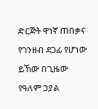ድርጅት ዋነኛ ጠበቃና የገንዘብ ደጋፊ የሆነው ይኸው በጊዜው የዓለም ኃያል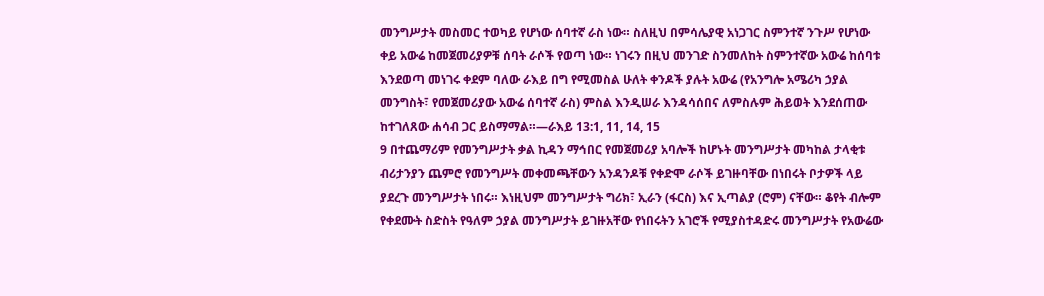መንግሥታት መስመር ተወካይ የሆነው ሰባተኛ ራስ ነው። ስለዚህ በምሳሌያዊ አነጋገር ስምንተኛ ንጉሥ የሆነው ቀይ አውሬ ከመጀመሪያዎቹ ሰባት ራሶች የወጣ ነው። ነገሩን በዚህ መንገድ ስንመለከት ስምንተኛው አውሬ ከሰባቱ እንደወጣ መነገሩ ቀደም ባለው ራእይ በግ የሚመስል ሁለት ቀንዶች ያሉት አውሬ (የአንግሎ አሜሪካ ኃያል መንግስት፣ የመጀመሪያው አውሬ ሰባተኛ ራስ) ምስል እንዲሠራ እንዳሳሰበና ለምስሉም ሕይወት እንደሰጠው ከተገለጸው ሐሳብ ጋር ይስማማል።—ራእይ 13:1, 11, 14, 15
9 በተጨማሪም የመንግሥታት ቃል ኪዳን ማኅበር የመጀመሪያ አባሎች ከሆኑት መንግሥታት መካከል ታላቂቱ ብሪታንያን ጨምሮ የመንግሥት መቀመጫቸውን አንዳንዶቹ የቀድሞ ራሶች ይገዙባቸው በነበሩት ቦታዎች ላይ ያደረጉ መንግሥታት ነበሩ። እነዚህም መንግሥታት ግሪክ፣ ኢራን (ፋርስ) እና ኢጣልያ (ሮም) ናቸው። ቆየት ብሎም የቀደሙት ስድስት የዓለም ኃያል መንግሥታት ይገዙአቸው የነበሩትን አገሮች የሚያስተዳድሩ መንግሥታት የአውሬው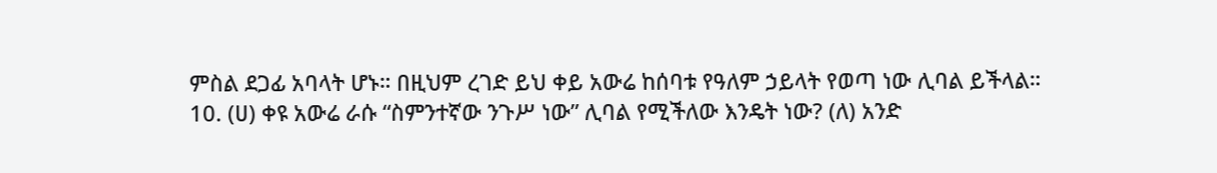ምስል ደጋፊ አባላት ሆኑ። በዚህም ረገድ ይህ ቀይ አውሬ ከሰባቱ የዓለም ኃይላት የወጣ ነው ሊባል ይችላል።
10. (ሀ) ቀዩ አውሬ ራሱ “ስምንተኛው ንጉሥ ነው” ሊባል የሚችለው እንዴት ነው? (ለ) አንድ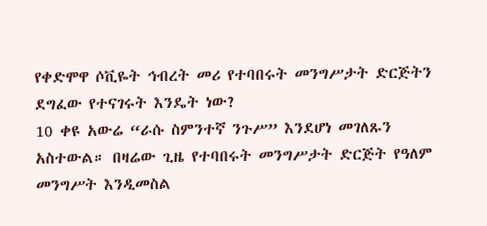የቀድሞዋ ሶቪዬት ኅብረት መሪ የተባበሩት መንግሥታት ድርጅትን ደግፈው የተናገሩት እንዴት ነው?
10 ቀዩ አውሬ “ራሱ ስምንተኛ ንጉሥ” እንደሆነ መገለጹን አስተውል። በዛሬው ጊዜ የተባበሩት መንግሥታት ድርጅት የዓለም መንግሥት እንዲመስል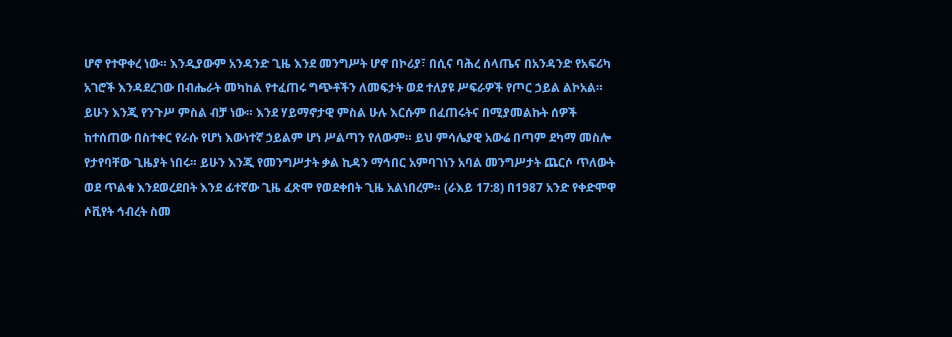ሆኖ የተዋቀረ ነው። እንዲያውም አንዳንድ ጊዜ እንደ መንግሥት ሆኖ በኮሪያ፣ በሲና ባሕረ ሰላጤና በአንዳንድ የአፍሪካ አገሮች እንዳደረገው በብሔራት መካከል የተፈጠሩ ግጭቶችን ለመፍታት ወደ ተለያዩ ሥፍራዎች የጦር ኃይል ልኮአል። ይሁን እንጂ የንጉሥ ምስል ብቻ ነው። እንደ ሃይማኖታዊ ምስል ሁሉ እርሱም በፈጠሩትና በሚያመልኩት ሰዎች ከተሰጠው በስተቀር የራሱ የሆነ እውነተኛ ኃይልም ሆነ ሥልጣን የለውም። ይህ ምሳሌያዊ አውሬ በጣም ደካማ መስሎ የታየባቸው ጊዜያት ነበሩ። ይሁን እንጂ የመንግሥታት ቃል ኪዳን ማኅበር አምባገነን አባል መንግሥታት ጨርሶ ጥለውት ወደ ጥልቁ እንደወረደበት እንደ ፊተኛው ጊዜ ፈጽሞ የወደቀበት ጊዜ አልነበረም። (ራእይ 17:8) በ1987 አንድ የቀድሞዋ ሶቪየት ኅብረት ስመ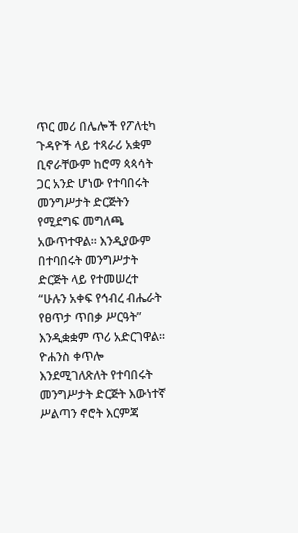ጥር መሪ በሌሎች የፖለቲካ ጉዳዮች ላይ ተጻራሪ አቋም ቢኖራቸውም ከሮማ ጳጳሳት ጋር አንድ ሆነው የተባበሩት መንግሥታት ድርጅትን የሚደግፍ መግለጫ አውጥተዋል። እንዲያውም በተባበሩት መንግሥታት ድርጅት ላይ የተመሠረተ “ሁሉን አቀፍ የኅብረ ብሔራት የፀጥታ ጥበቃ ሥርዓት” እንዲቋቋም ጥሪ አድርገዋል። ዮሐንስ ቀጥሎ እንደሚገለጽለት የተባበሩት መንግሥታት ድርጅት እውነተኛ ሥልጣን ኖሮት እርምጃ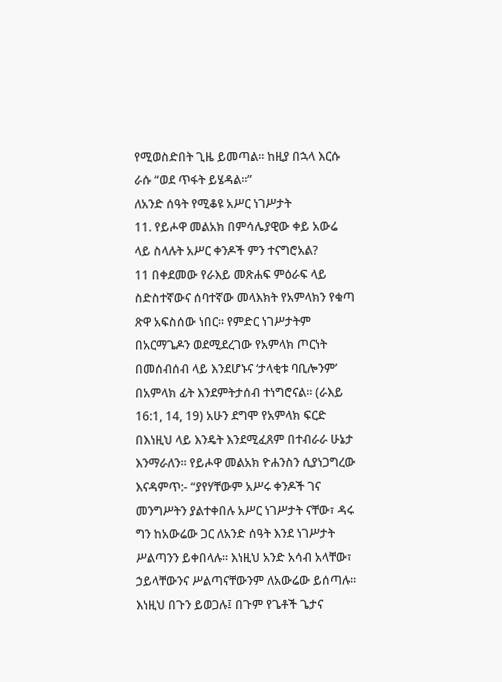የሚወስድበት ጊዜ ይመጣል። ከዚያ በኋላ እርሱ ራሱ “ወደ ጥፋት ይሄዳል።”
ለአንድ ሰዓት የሚቆዩ አሥር ነገሥታት
11. የይሖዋ መልአክ በምሳሌያዊው ቀይ አውሬ ላይ ስላሉት አሥር ቀንዶች ምን ተናግሮአል?
11 በቀደመው የራእይ መጽሐፍ ምዕራፍ ላይ ስድስተኛውና ሰባተኛው መላእክት የአምላክን የቁጣ ጽዋ አፍስሰው ነበር። የምድር ነገሥታትም በአርማጌዶን ወደሚደረገው የአምላክ ጦርነት በመሰብሰብ ላይ እንደሆኑና ‘ታላቂቱ ባቢሎንም’ በአምላክ ፊት እንደምትታሰብ ተነግሮናል። (ራእይ 16:1, 14, 19) አሁን ደግሞ የአምላክ ፍርድ በእነዚህ ላይ እንዴት እንደሚፈጸም በተብራራ ሁኔታ እንማራለን። የይሖዋ መልአክ ዮሐንስን ሲያነጋግረው እናዳምጥ:- “ያየሃቸውም አሥሩ ቀንዶች ገና መንግሥትን ያልተቀበሉ አሥር ነገሥታት ናቸው፣ ዳሩ ግን ከአውሬው ጋር ለአንድ ሰዓት እንደ ነገሥታት ሥልጣንን ይቀበላሉ። እነዚህ አንድ አሳብ አላቸው፣ ኃይላቸውንና ሥልጣናቸውንም ለአውሬው ይሰጣሉ። እነዚህ በጉን ይወጋሉ፤ በጉም የጌቶች ጌታና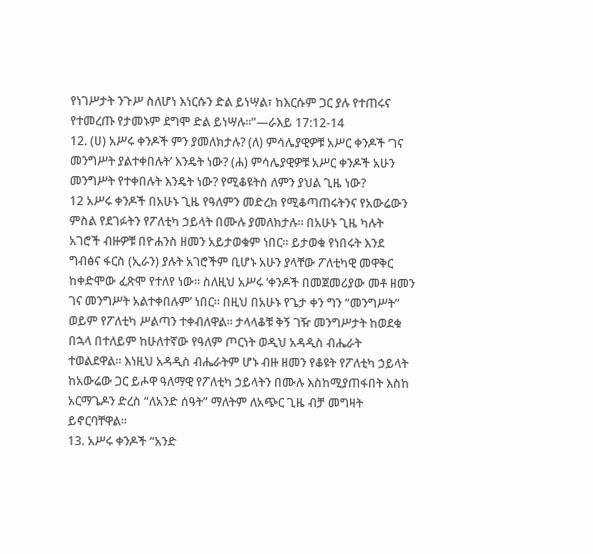የነገሥታት ንጉሥ ስለሆነ እነርሱን ድል ይነሣል፣ ከእርሱም ጋር ያሉ የተጠሩና የተመረጡ የታመኑም ደግሞ ድል ይነሣሉ።”—ራእይ 17:12-14
12. (ሀ) አሥሩ ቀንዶች ምን ያመለክታሉ? (ለ) ምሳሌያዊዎቹ አሥር ቀንዶች ‘ገና መንግሥት ያልተቀበሉት’ እንዴት ነው? (ሐ) ምሳሌያዊዎቹ አሥር ቀንዶች አሁን መንግሥት የተቀበሉት እንዴት ነው? የሚቆዩትስ ለምን ያህል ጊዜ ነው?
12 አሥሩ ቀንዶች በአሁኑ ጊዜ የዓለምን መድረክ የሚቆጣጠሩትንና የአውሬውን ምስል የደገፉትን የፖለቲካ ኃይላት በሙሉ ያመለክታሉ። በአሁኑ ጊዜ ካሉት አገሮች ብዙዎቹ በዮሐንስ ዘመን አይታወቁም ነበር። ይታወቁ የነበሩት እንደ ግብፅና ፋርስ (ኢራን) ያሉት አገሮችም ቢሆኑ አሁን ያላቸው ፖለቲካዊ መዋቅር ከቀድሞው ፈጽሞ የተለየ ነው። ስለዚህ አሥሩ ‘ቀንዶች በመጀመሪያው መቶ ዘመን ገና መንግሥት አልተቀበሉም’ ነበር። በዚህ በአሁኑ የጌታ ቀን ግን “መንግሥት” ወይም የፖለቲካ ሥልጣን ተቀብለዋል። ታላላቆቹ ቅኝ ገዥ መንግሥታት ከወደቁ በኋላ በተለይም ከሁለተኛው የዓለም ጦርነት ወዲህ አዳዲስ ብሔራት ተወልደዋል። እነዚህ አዳዲስ ብሔራትም ሆኑ ብዙ ዘመን የቆዩት የፖለቲካ ኃይላት ከአውሬው ጋር ይሖዋ ዓለማዊ የፖለቲካ ኃይላትን በሙሉ እስከሚያጠፋበት እስከ አርማጌዶን ድረስ “ለአንድ ሰዓት” ማለትም ለአጭር ጊዜ ብቻ መግዛት ይኖርባቸዋል።
13. አሥሩ ቀንዶች “አንድ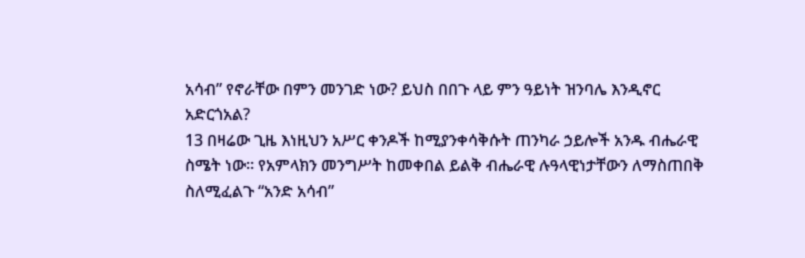አሳብ” የኖራቸው በምን መንገድ ነው? ይህስ በበጉ ላይ ምን ዓይነት ዝንባሌ እንዲኖር አድርጎአል?
13 በዛሬው ጊዜ እነዚህን አሥር ቀንዶች ከሚያንቀሳቅሱት ጠንካራ ኃይሎች አንዱ ብሔራዊ ስሜት ነው። የአምላክን መንግሥት ከመቀበል ይልቅ ብሔራዊ ሉዓላዊነታቸውን ለማስጠበቅ ስለሚፈልጉ “አንድ አሳብ”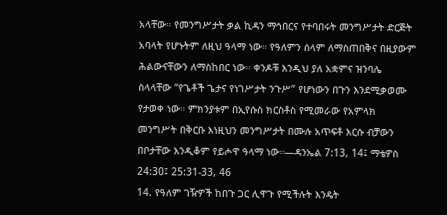አላቸው። የመንግሥታት ቃል ኪዳን ማኅበርና የተባበሩት መንግሥታት ድርጅት አባላት የሆኑትም ለዚህ ዓላማ ነው። የዓለምን ሰላም ለማስጠበቅና በዚያውም ሕልውናቸውን ለማስከበር ነው። ቀንዶቹ እንዲህ ያለ አቋምና ዝንባሌ ስላላቸው “የጌቶች ጌታና የነገሥታት ንጉሥ” የሆነውን በጉን እንደሚቃወሙ የታወቀ ነው። ምክንያቱም በኢየሱስ ክርስቶስ የሚመራው የአምላክ መንግሥት በቅርቡ እነዚህን መንግሥታት በሙሉ አጥፍቶ እርሱ ብቻውን በቦታቸው እንዲቆም የይሖዋ ዓላማ ነው።—ዳንኤል 7:13, 14፤ ማቴዎስ 24:30፤ 25:31-33, 46
14. የዓለም ገዥዎች ከበጉ ጋር ሊዋጉ የሚችሉት እንዴት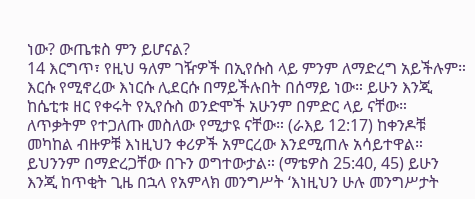ነው? ውጤቱስ ምን ይሆናል?
14 እርግጥ፣ የዚህ ዓለም ገዥዎች በኢየሱስ ላይ ምንም ለማድረግ አይችሉም። እርሱ የሚኖረው እነርሱ ሊደርሱ በማይችሉበት በሰማይ ነው። ይሁን እንጂ ከሴቲቱ ዘር የቀሩት የኢየሱስ ወንድሞች አሁንም በምድር ላይ ናቸው። ለጥቃትም የተጋለጡ መስለው የሚታዩ ናቸው። (ራእይ 12:17) ከቀንዶቹ መካከል ብዙዎቹ እነዚህን ቀሪዎች አምርረው እንደሚጠሉ አሳይተዋል። ይህንንም በማድረጋቸው በጉን ወግተውታል። (ማቴዎስ 25:40, 45) ይሁን እንጂ ከጥቂት ጊዜ በኋላ የአምላክ መንግሥት ‘እነዚህን ሁሉ መንግሥታት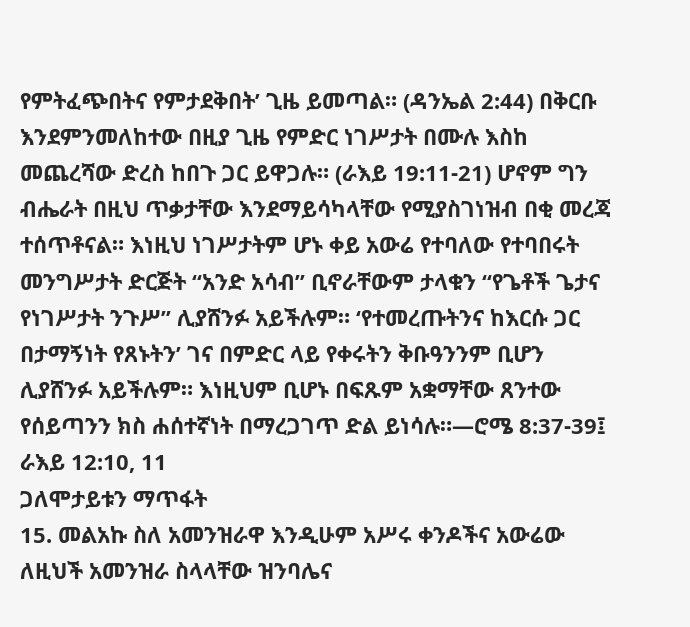የምትፈጭበትና የምታደቅበት’ ጊዜ ይመጣል። (ዳንኤል 2:44) በቅርቡ እንደምንመለከተው በዚያ ጊዜ የምድር ነገሥታት በሙሉ እስከ መጨረሻው ድረስ ከበጉ ጋር ይዋጋሉ። (ራእይ 19:11-21) ሆኖም ግን ብሔራት በዚህ ጥቃታቸው እንደማይሳካላቸው የሚያስገነዝብ በቂ መረጃ ተሰጥቶናል። እነዚህ ነገሥታትም ሆኑ ቀይ አውሬ የተባለው የተባበሩት መንግሥታት ድርጅት “አንድ አሳብ” ቢኖራቸውም ታላቁን “የጌቶች ጌታና የነገሥታት ንጉሥ” ሊያሸንፉ አይችሉም። ‘የተመረጡትንና ከእርሱ ጋር በታማኝነት የጸኑትን’ ገና በምድር ላይ የቀሩትን ቅቡዓንንም ቢሆን ሊያሸንፉ አይችሉም። እነዚህም ቢሆኑ በፍጹም አቋማቸው ጸንተው የሰይጣንን ክስ ሐሰተኛነት በማረጋገጥ ድል ይነሳሉ።—ሮሜ 8:37-39፤ ራእይ 12:10, 11
ጋለሞታይቱን ማጥፋት
15. መልአኩ ስለ አመንዝራዋ እንዲሁም አሥሩ ቀንዶችና አውሬው ለዚህች አመንዝራ ስላላቸው ዝንባሌና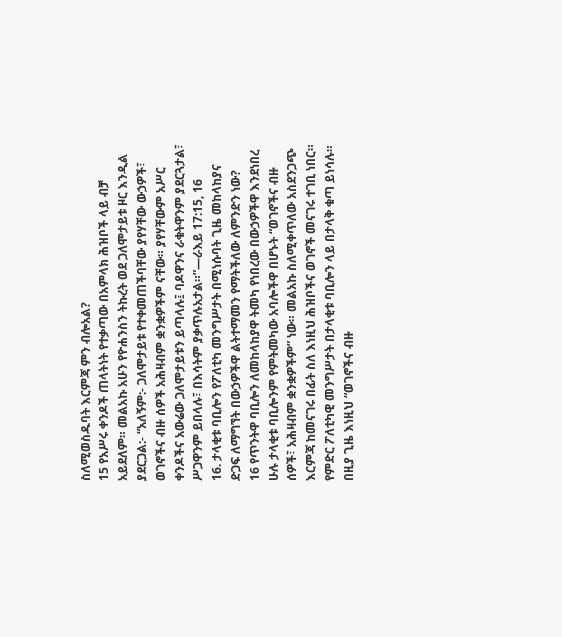ስለሚወስዱባት እርምጃ ምን ብሎአል?
15 የአሥሩ ቀንዶች ጠላትነት የተቃጣው በአምላክ ሕዝቦች ላይ ብቻ አይደለም። መልአኩ አሁን የዮሐንስን ትኩረት ወደ ጋለሞታይቱ ዞር እንዲል ያደርጋል:- “አለኝም:- ጋለሞታይቱ የተቀመጠችባቸው ያየሃቸው ውኃዎች፣ ወገኖችና ብዙ ሰዎች አሕዛብም ቋንቋዎችም ናቸው። ያየሃቸውም አሥር ቀንዶችና አውሬው ጋለሞታይቱን ይጣላሉ፤ ባዶዋንና ራቁትዋንም ያደርጓታል፣ ሥጋዋንም ይበላሉ፣ በእሳትም ያቃጥሉአታል።”—ራእይ 17:15, 16
16. ታላቂቱ ባቢሎን የፖለቲካ መንግሥታት በሚነሱባት ጊዜ መከላከያና ድጋፍ ለማግኘት በውኃዎችዋ ልትተማመን የማትችለው ለምንድን ነው?
16 የጥንትዋ ባቢሎን ለመከላከያዋ ትመካ የነበረው በውኃዎችዋ እንደነበረ ሁሉ ታላቂቱ ባቢሎንም የምትመካው አባሎችዋ በሆኑት “ወገኖችና ብዙ ሰዎች፣ አሕዛብም ቋንቋዎችም” ነው። መልአኩ ስለሚቀጥለው አስደንጋጭ እርምጃ ከመናገሩ በፊት ስለ እነዚህ ሕዝቦችና ወገኖች መናገሩ ተገቢ ነበር። የምድር ፖለቲካዊ መንግሥታት በታላቂቱ ባቢሎን ላይ በታላቅ ቁጣ ይነሳሉ። በዚያ ጊዜ እነዚህ “ወገኖችና ብዙ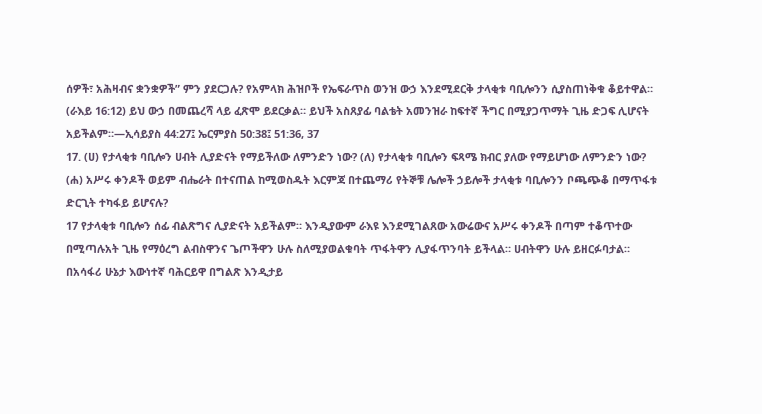ሰዎች፣ አሕዛብና ቋንቋዎች” ምን ያደርጋሉ? የአምላክ ሕዝቦች የኤፍራጥስ ወንዝ ውኃ እንደሚደርቅ ታላቂቱ ባቢሎንን ሲያስጠነቅቁ ቆይተዋል። (ራእይ 16:12) ይህ ውኃ በመጨረሻ ላይ ፈጽሞ ይደርቃል። ይህች አስጸያፊ ባልቴት አመንዝራ ከፍተኛ ችግር በሚያጋጥማት ጊዜ ድጋፍ ሊሆናት አይችልም።—ኢሳይያስ 44:27፤ ኤርምያስ 50:38፤ 51:36, 37
17. (ሀ) የታላቂቱ ባቢሎን ሀብት ሊያድናት የማይችለው ለምንድን ነው? (ለ) የታላቂቱ ባቢሎን ፍጻሜ ክብር ያለው የማይሆነው ለምንድን ነው? (ሐ) አሥሩ ቀንዶች ወይም ብሔራት በተናጠል ከሚወስዱት እርምጃ በተጨማሪ የትኞቹ ሌሎች ኃይሎች ታላቂቱ ባቢሎንን ቦጫጭቆ በማጥፋቱ ድርጊት ተካፋይ ይሆናሉ?
17 የታላቂቱ ባቢሎን ሰፊ ብልጽግና ሊያድናት አይችልም። እንዲያውም ራእዩ እንደሚገልጸው አውሬውና አሥሩ ቀንዶች በጣም ተቆጥተው በሚጣሉአት ጊዜ የማዕረግ ልብስዋንና ጌጦችዋን ሁሉ ስለሚያወልቁባት ጥፋትዋን ሊያፋጥንባት ይችላል። ሀብትዋን ሁሉ ይዘርፉባታል። በአሳፋሪ ሁኔታ እውነተኛ ባሕርይዋ በግልጽ እንዲታይ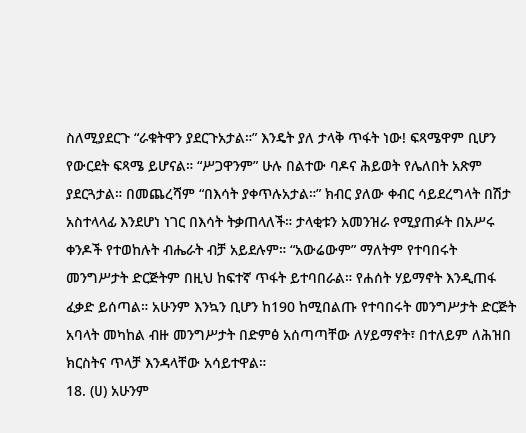ስለሚያደርጉ “ራቁትዋን ያደርጉአታል።” እንዴት ያለ ታላቅ ጥፋት ነው! ፍጻሜዋም ቢሆን የውርደት ፍጻሜ ይሆናል። “ሥጋዋንም” ሁሉ በልተው ባዶና ሕይወት የሌለበት አጽም ያደርጓታል። በመጨረሻም “በእሳት ያቀጥሉአታል።” ክብር ያለው ቀብር ሳይደረግላት በሽታ አስተላላፊ እንደሆነ ነገር በእሳት ትቃጠላለች። ታላቂቱን አመንዝራ የሚያጠፉት በአሥሩ ቀንዶች የተወከሉት ብሔራት ብቻ አይደሉም። “አውሬውም” ማለትም የተባበሩት መንግሥታት ድርጅትም በዚህ ከፍተኛ ጥፋት ይተባበራል። የሐሰት ሃይማኖት እንዲጠፋ ፈቃድ ይሰጣል። አሁንም እንኳን ቢሆን ከ190 ከሚበልጡ የተባበሩት መንግሥታት ድርጅት አባላት መካከል ብዙ መንግሥታት በድምፅ አሰጣጣቸው ለሃይማኖት፣ በተለይም ለሕዝበ ክርስትና ጥላቻ እንዳላቸው አሳይተዋል።
18. (ሀ) አሁንም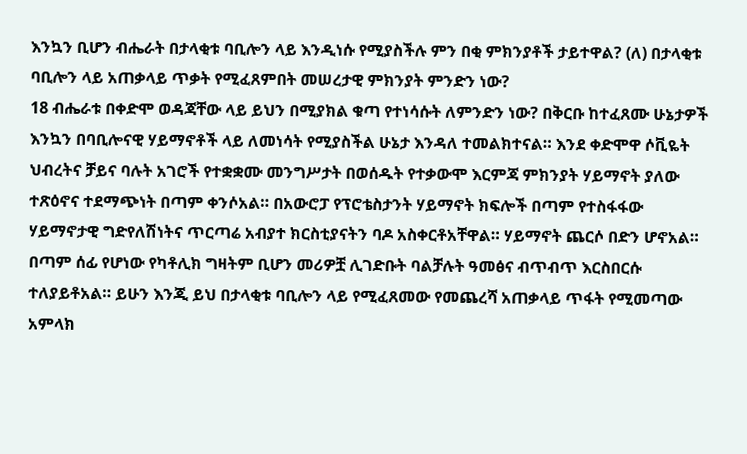እንኳን ቢሆን ብሔራት በታላቂቱ ባቢሎን ላይ እንዲነሱ የሚያስችሉ ምን በቂ ምክንያቶች ታይተዋል? (ለ) በታላቂቱ ባቢሎን ላይ አጠቃላይ ጥቃት የሚፈጸምበት መሠረታዊ ምክንያት ምንድን ነው?
18 ብሔራቱ በቀድሞ ወዳጃቸው ላይ ይህን በሚያክል ቁጣ የተነሳሱት ለምንድን ነው? በቅርቡ ከተፈጸሙ ሁኔታዎች እንኳን በባቢሎናዊ ሃይማኖቶች ላይ ለመነሳት የሚያስችል ሁኔታ እንዳለ ተመልክተናል። እንደ ቀድሞዋ ሶቪዬት ህብረትና ቻይና ባሉት አገሮች የተቋቋሙ መንግሥታት በወሰዱት የተቃውሞ እርምጃ ምክንያት ሃይማኖት ያለው ተጽዕኖና ተደማጭነት በጣም ቀንሶአል። በአውሮፓ የፕሮቴስታንት ሃይማኖት ክፍሎች በጣም የተስፋፋው ሃይማኖታዊ ግድየለሽነትና ጥርጣሬ አብያተ ክርስቲያናትን ባዶ አስቀርቶአቸዋል። ሃይማኖት ጨርሶ በድን ሆኖአል። በጣም ሰፊ የሆነው የካቶሊክ ግዛትም ቢሆን መሪዎቿ ሊገድቡት ባልቻሉት ዓመፅና ብጥብጥ እርስበርሱ ተለያይቶአል። ይሁን እንጂ ይህ በታላቂቱ ባቢሎን ላይ የሚፈጸመው የመጨረሻ አጠቃላይ ጥፋት የሚመጣው አምላክ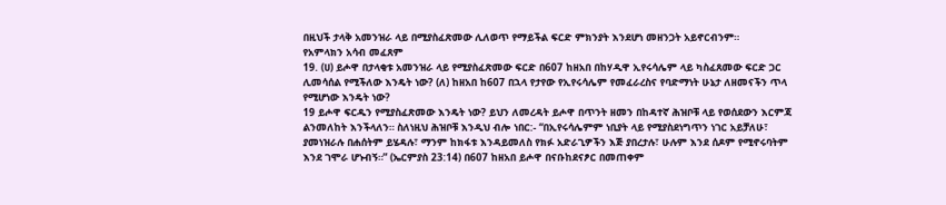በዚህች ታላቅ አመንዝራ ላይ በሚያስፈጽመው ሊለወጥ የማይችል ፍርድ ምክንያት እንደሆነ መዘንጋት አይኖርብንም።
የአምላክን አሳብ መፈጸም
19. (ሀ) ይሖዋ በታላቂቱ አመንዝራ ላይ የሚያስፈጽመው ፍርድ በ607 ከዘአበ በከሃዲዋ ኢየሩሳሌም ላይ ካስፈጸመው ፍርድ ጋር ሊመሳሰል የሚችለው እንዴት ነው? (ለ) ከዘአበ ከ607 በኋላ የታየው የኢየሩሳሌም የመፈራረስና የባድማነት ሁኔታ ለዘመናችን ጥላ የሚሆነው እንዴት ነው?
19 ይሖዋ ፍርዱን የሚያስፈጽመው እንዴት ነው? ይህን ለመረዳት ይሖዋ በጥንት ዘመን በከዳተኛ ሕዝቦቹ ላይ የወሰደውን እርምጃ ልንመለከት እንችላለን። ስለነዚህ ሕዝቦቹ እንዲህ ብሎ ነበር:- “በኢየሩሳሌምም ነቢያት ላይ የሚያስደነግጥን ነገር አይቻለሁ፣ ያመነዝራሉ በሐሰትም ይሄዳሉ፣ ማንም ከክፋቱ እንዳይመለስ የክፉ አድራጊዎችን እጅ ያበረታሉ፣ ሁሉም እንደ ሰዶም የሚኖሩባትም እንደ ገሞራ ሆኑብኝ።” (ኤርምያስ 23:14) በ607 ከዘአበ ይሖዋ በናቡከደናፆር በመጠቀም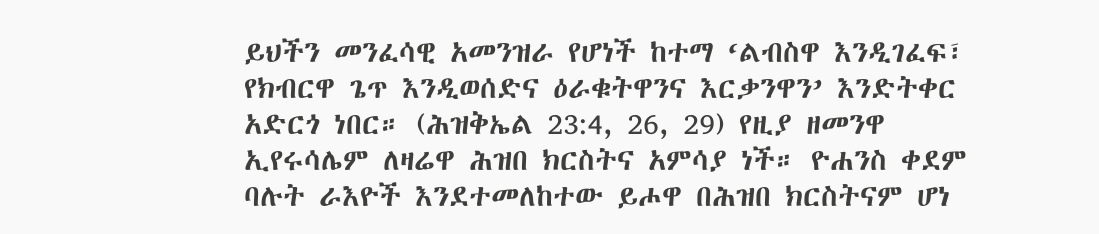ይህችን መንፈሳዊ አመንዝራ የሆነች ከተማ ‘ልብስዋ እንዲገፈፍ፣ የክብርዋ ጌጥ እንዲወሰድና ዕራቁትዋንና እርቃንዋን’ እንድትቀር አድርጎ ነበር። (ሕዝቅኤል 23:4, 26, 29) የዚያ ዘመንዋ ኢየሩሳሌም ለዛሬዋ ሕዝበ ክርስትና አምሳያ ነች። ዮሐንስ ቀደም ባሉት ራእዮች እንደተመለከተው ይሖዋ በሕዝበ ክርስትናም ሆነ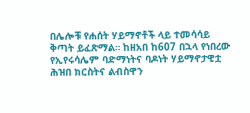በሌሎቹ የሐሰት ሃይማኖቶች ላይ ተመሳሳይ ቅጣት ይፈጽማል። ከዘአበ ከ607 በኋላ የነበረው የኢየሩሳሌም ባድማነትና ባዶነት ሃይማኖታዊቷ ሕዝበ ክርስትና ልብስዋን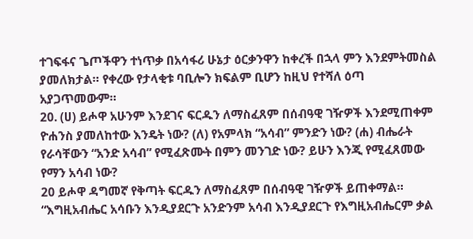ተገፍፋና ጌጦችዋን ተነጥቃ በአሳፋሪ ሁኔታ ዕርቃንዋን ከቀረች በኋላ ምን እንደምትመስል ያመለክታል። የቀረው የታላቂቱ ባቢሎን ክፍልም ቢሆን ከዚህ የተሻለ ዕጣ አያጋጥመውም።
20. (ሀ) ይሖዋ አሁንም እንደገና ፍርዱን ለማስፈጸም በሰብዓዊ ገዥዎች እንደሚጠቀም ዮሐንስ ያመለከተው እንዴት ነው? (ለ) የአምላክ “አሳብ” ምንድን ነው? (ሐ) ብሔራት የራሳቸውን “አንድ አሳብ” የሚፈጽሙት በምን መንገድ ነው? ይሁን እንጂ የሚፈጸመው የማን አሳብ ነው?
20 ይሖዋ ዳግመኛ የቅጣት ፍርዱን ለማስፈጸም በሰብዓዊ ገዥዎች ይጠቀማል። “እግዚአብሔር አሳቡን እንዲያደርጉ አንድንም አሳብ እንዲያደርጉ የእግዚአብሔርም ቃል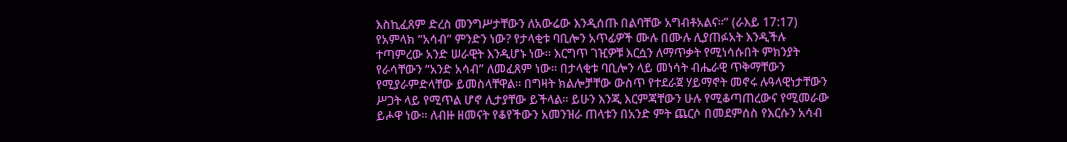እስኪፈጸም ድረስ መንግሥታቸውን ለአውሬው እንዲሰጡ በልባቸው አግብቶአልና።” (ራእይ 17:17) የአምላክ “አሳብ” ምንድን ነው? የታላቂቱ ባቢሎን አጥፊዎች ሙሉ በሙሉ ሊያጠፉአት እንዲችሉ ተጣምረው አንድ ሠራዊት እንዲሆኑ ነው። እርግጥ ገዢዎቹ እርሷን ለማጥቃት የሚነሳሱበት ምክንያት የራሳቸውን “አንድ አሳብ” ለመፈጸም ነው። በታላቂቱ ባቢሎን ላይ መነሳት ብሔራዊ ጥቅማቸውን የሚያራምድላቸው ይመስላቸዋል። በግዛት ክልሎቻቸው ውስጥ የተደራጀ ሃይማኖት መኖሩ ሉዓላዊነታቸውን ሥጋት ላይ የሚጥል ሆኖ ሊታያቸው ይችላል። ይሁን እንጂ እርምጃቸውን ሁሉ የሚቆጣጠረውና የሚመራው ይሖዋ ነው። ለብዙ ዘመናት የቆየችውን አመንዝራ ጠላቱን በአንድ ምት ጨርሶ በመደምሰስ የእርሱን አሳብ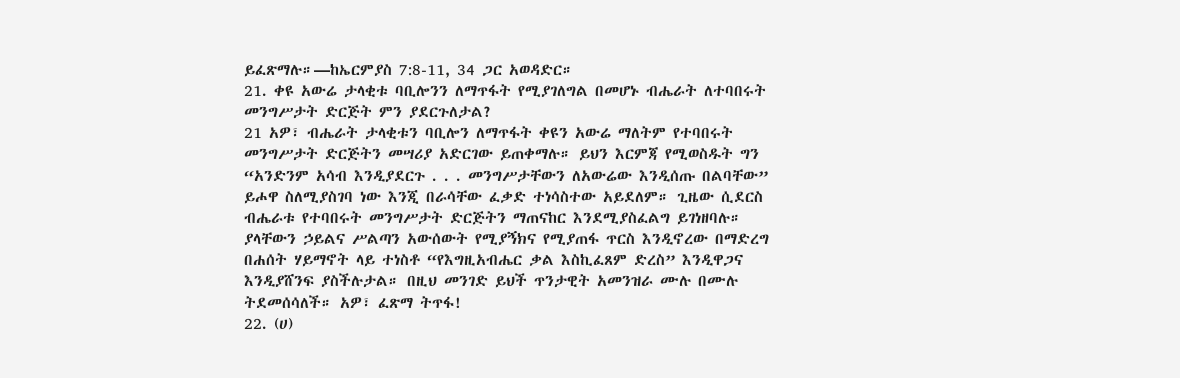ይፈጽማሉ።—ከኤርምያስ 7:8-11, 34 ጋር አወዳድር።
21. ቀዩ አውሬ ታላቂቱ ባቢሎንን ለማጥፋት የሚያገለግል በመሆኑ ብሔራት ለተባበሩት መንግሥታት ድርጅት ምን ያደርጉለታል?
21 አዎ፣ ብሔራት ታላቂቱን ባቢሎን ለማጥፋት ቀዩን አውሬ ማለትም የተባበሩት መንግሥታት ድርጅትን መሣሪያ አድርገው ይጠቀማሉ። ይህን እርምጃ የሚወስዱት ግን “አንድንም አሳብ እንዲያደርጉ . . . መንግሥታቸውን ለአውሬው እንዲሰጡ በልባቸው” ይሖዋ ስለሚያስገባ ነው እንጂ በራሳቸው ፈቃድ ተነሳስተው አይደለም። ጊዜው ሲደርስ ብሔራቱ የተባበሩት መንግሥታት ድርጅትን ማጠናከር እንደሚያስፈልግ ይገነዘባሉ። ያላቸውን ኃይልና ሥልጣን አውሰውት የሚያኝክና የሚያጠፋ ጥርስ እንዲኖረው በማድረግ በሐሰት ሃይማኖት ላይ ተነስቶ “የእግዚአብሔር ቃል እስኪፈጸም ድረስ” እንዲዋጋና እንዲያሸንፍ ያስችሉታል። በዚህ መንገድ ይህች ጥንታዊት አመንዝራ ሙሉ በሙሉ ትደመሰሳለች። አዎ፣ ፈጽማ ትጥፋ!
22. (ሀ)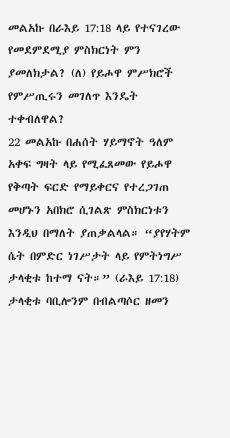መልአኩ በራእይ 17:18 ላይ የተናገረው የመደምደሚያ ምስክርነት ምን ያመለክታል? (ለ) የይሖዋ ምሥክሮች የምሥጢሩን መገለጥ እንዴት ተቀብለዋል?
22 መልአኩ በሐሰት ሃይማኖት ዓለም አቀፍ ግዛት ላይ የሚፈጸመው የይሖዋ የቅጣት ፍርድ የማይቀርና የተረጋገጠ መሆኑን አበክሮ ሲገልጽ ምስክርነቱን እንዲህ በማለት ያጠቃልላል። “ያየሃትም ሴት በምድር ነገሥታት ላይ የምትነግሥ ታላቂቱ ከተማ ናት።” (ራእይ 17:18) ታላቂቱ ባቢሎንም በብልጣሶር ዘመን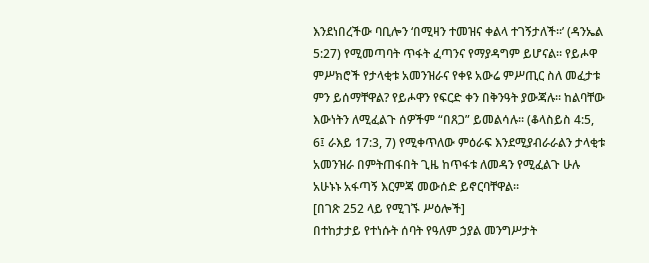እንደነበረችው ባቢሎን ‘በሚዛን ተመዝና ቀልላ ተገኝታለች።’ (ዳንኤል 5:27) የሚመጣባት ጥፋት ፈጣንና የማያዳግም ይሆናል። የይሖዋ ምሥክሮች የታላቂቱ አመንዝራና የቀዩ አውሬ ምሥጢር ስለ መፈታቱ ምን ይሰማቸዋል? የይሖዋን የፍርድ ቀን በቅንዓት ያውጃሉ። ከልባቸው እውነትን ለሚፈልጉ ሰዎችም “በጸጋ” ይመልሳሉ። (ቆላስይስ 4:5, 6፤ ራእይ 17:3, 7) የሚቀጥለው ምዕራፍ እንደሚያብራራልን ታላቂቱ አመንዝራ በምትጠፋበት ጊዜ ከጥፋቱ ለመዳን የሚፈልጉ ሁሉ አሁኑኑ አፋጣኝ እርምጃ መውሰድ ይኖርባቸዋል።
[በገጽ 252 ላይ የሚገኙ ሥዕሎች]
በተከታታይ የተነሱት ሰባት የዓለም ኃያል መንግሥታት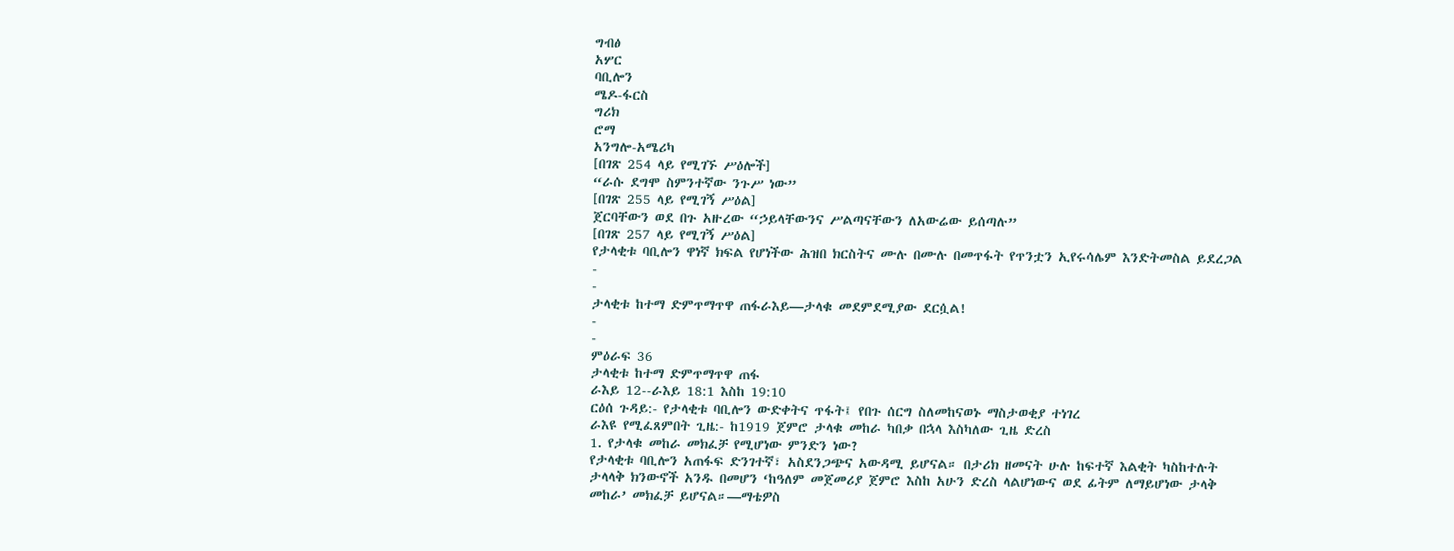ግብፅ
አሦር
ባቢሎን
ሜዶ-ፋርስ
ግሪክ
ሮማ
አንግሎ-አሜሪካ
[በገጽ 254 ላይ የሚገኙ ሥዕሎች]
“ራሱ ደግሞ ስምንተኛው ንጉሥ ነው”
[በገጽ 255 ላይ የሚገኝ ሥዕል]
ጀርባቸውን ወደ በጉ አዙረው “ኃይላቸውንና ሥልጣናቸውን ለአውሬው ይሰጣሉ”
[በገጽ 257 ላይ የሚገኝ ሥዕል]
የታላቂቱ ባቢሎን ዋነኛ ክፍል የሆነችው ሕዝበ ክርስትና ሙሉ በሙሉ በመጥፋት የጥንቷን ኢየሩሳሌም እንድትመስል ይደረጋል
-
-
ታላቂቱ ከተማ ድምጥማጥዋ ጠፋራእይ—ታላቁ መደምደሚያው ደርሷል!
-
-
ምዕራፍ 36
ታላቂቱ ከተማ ድምጥማጥዋ ጠፋ
ራእይ 12--ራእይ 18:1 እስከ 19:10
ርዕሰ ጉዳይ:- የታላቂቱ ባቢሎን ውድቀትና ጥፋት፤ የበጉ ሰርግ ስለመከናወኑ ማስታወቂያ ተነገረ
ራእዩ የሚፈጸምበት ጊዜ:- ከ1919 ጀምሮ ታላቁ መከራ ካበቃ በኋላ እስካለው ጊዜ ድረስ
1. የታላቁ መከራ መክፈቻ የሚሆነው ምንድን ነው?
የታላቂቱ ባቢሎን አጠፋፍ ድንገተኛ፣ አስደንጋጭና አውዳሚ ይሆናል። በታሪክ ዘመናት ሁሉ ከፍተኛ እልቂት ካስከተሉት ታላላቅ ክንውኖች አንዱ በመሆን ‘ከዓለም መጀመሪያ ጀምሮ እስከ አሁን ድረስ ላልሆነውና ወደ ፊትም ለማይሆነው ታላቅ መከራ’ መክፈቻ ይሆናል።—ማቴዎስ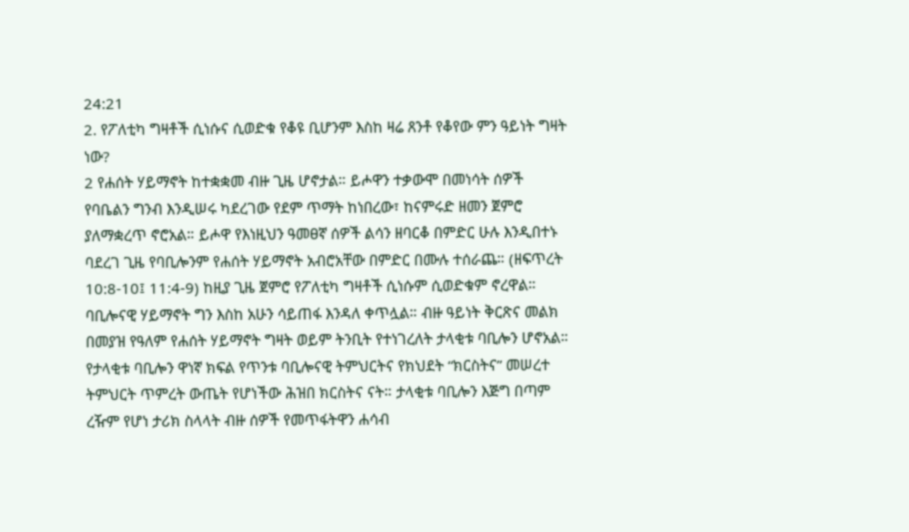24:21
2. የፖለቲካ ግዛቶች ሲነሱና ሲወድቁ የቆዩ ቢሆንም እስከ ዛሬ ጸንቶ የቆየው ምን ዓይነት ግዛት ነው?
2 የሐሰት ሃይማኖት ከተቋቋመ ብዙ ጊዜ ሆኖታል። ይሖዋን ተቃውሞ በመነሳት ሰዎች የባቤልን ግንብ እንዲሠሩ ካደረገው የደም ጥማት ከነበረው፣ ከናምሩድ ዘመን ጀምሮ ያለማቋረጥ ኖሮአል። ይሖዋ የእነዚህን ዓመፀኛ ሰዎች ልሳን ዘባርቆ በምድር ሁሉ እንዲበተኑ ባደረገ ጊዜ የባቢሎንም የሐሰት ሃይማኖት አብሮአቸው በምድር በሙሉ ተሰራጨ። (ዘፍጥረት 10:8-10፤ 11:4-9) ከዚያ ጊዜ ጀምሮ የፖለቲካ ግዛቶች ሲነሱም ሲወድቁም ኖረዋል። ባቢሎናዊ ሃይማኖት ግን እስከ አሁን ሳይጠፋ እንዳለ ቀጥሏል። ብዙ ዓይነት ቅርጽና መልክ በመያዝ የዓለም የሐሰት ሃይማኖት ግዛት ወይም ትንቢት የተነገረለት ታላቂቱ ባቢሎን ሆኖአል። የታላቂቱ ባቢሎን ዋነኛ ክፍል የጥንቱ ባቢሎናዊ ትምህርትና የክህደት “ክርስትና” መሠረተ ትምህርት ጥምረት ውጤት የሆነችው ሕዝበ ክርስትና ናት። ታላቂቱ ባቢሎን እጅግ በጣም ረዥም የሆነ ታሪክ ስላላት ብዙ ሰዎች የመጥፋትዋን ሐሳብ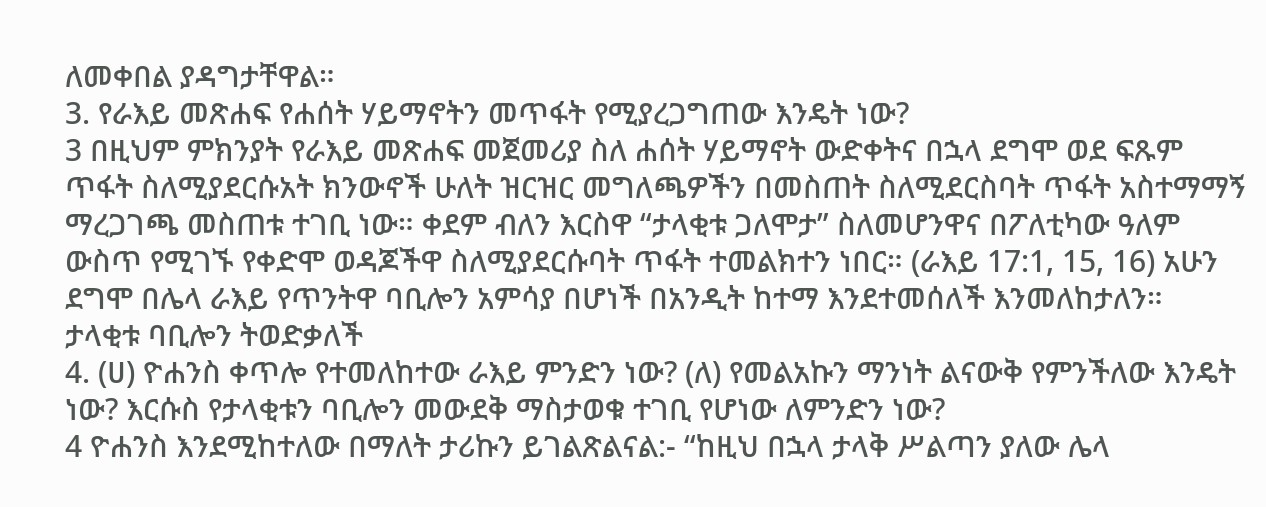ለመቀበል ያዳግታቸዋል።
3. የራእይ መጽሐፍ የሐሰት ሃይማኖትን መጥፋት የሚያረጋግጠው እንዴት ነው?
3 በዚህም ምክንያት የራእይ መጽሐፍ መጀመሪያ ስለ ሐሰት ሃይማኖት ውድቀትና በኋላ ደግሞ ወደ ፍጹም ጥፋት ስለሚያደርሱአት ክንውኖች ሁለት ዝርዝር መግለጫዎችን በመስጠት ስለሚደርስባት ጥፋት አስተማማኝ ማረጋገጫ መስጠቱ ተገቢ ነው። ቀደም ብለን እርስዋ “ታላቂቱ ጋለሞታ” ስለመሆንዋና በፖለቲካው ዓለም ውስጥ የሚገኙ የቀድሞ ወዳጆችዋ ስለሚያደርሱባት ጥፋት ተመልክተን ነበር። (ራእይ 17:1, 15, 16) አሁን ደግሞ በሌላ ራእይ የጥንትዋ ባቢሎን አምሳያ በሆነች በአንዲት ከተማ እንደተመሰለች እንመለከታለን።
ታላቂቱ ባቢሎን ትወድቃለች
4. (ሀ) ዮሐንስ ቀጥሎ የተመለከተው ራእይ ምንድን ነው? (ለ) የመልአኩን ማንነት ልናውቅ የምንችለው እንዴት ነው? እርሱስ የታላቂቱን ባቢሎን መውደቅ ማስታወቁ ተገቢ የሆነው ለምንድን ነው?
4 ዮሐንስ እንደሚከተለው በማለት ታሪኩን ይገልጽልናል:- “ከዚህ በኋላ ታላቅ ሥልጣን ያለው ሌላ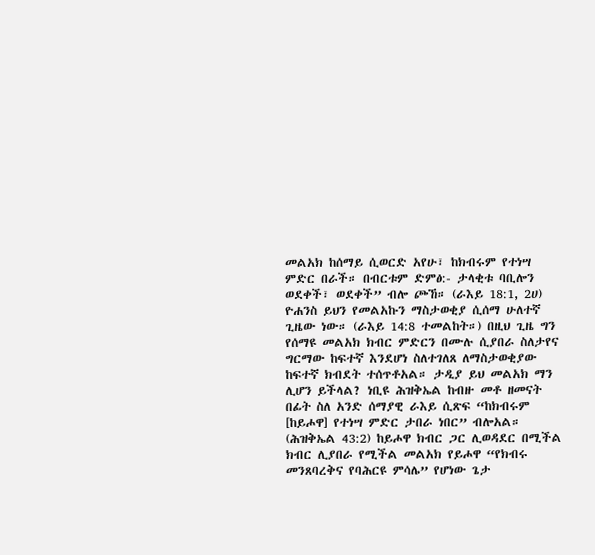መልአክ ከሰማይ ሲወርድ አየሁ፣ ከክብሩም የተነሣ ምድር በራች። በብርቱም ድምፅ:- ታላቂቱ ባቢሎን ወደቀች፣ ወደቀች” ብሎ ጮኸ። (ራእይ 18:1, 2ሀ) ዮሐንስ ይህን የመልአኩን ማስታወቂያ ሲሰማ ሁለተኛ ጊዜው ነው። (ራእይ 14:8 ተመልከት።) በዚህ ጊዜ ግን የሰማዩ መልአክ ክብር ምድርን በሙሉ ሲያበራ ስለታየና ግርማው ከፍተኛ እንደሆነ ስለተገለጸ ለማስታወቂያው ከፍተኛ ክብደት ተሰጥቶአል። ታዲያ ይህ መልአክ ማን ሊሆን ይችላል? ነቢዩ ሕዝቅኤል ከብዙ መቶ ዘመናት በፊት ስለ አንድ ሰማያዊ ራእይ ሲጽፍ “ከክብሩም [ከይሖዋ] የተነሣ ምድር ታበራ ነበር” ብሎአል። (ሕዝቅኤል 43:2) ከይሖዋ ክብር ጋር ሊወዳደር በሚችል ክብር ሊያበራ የሚችል መልአክ የይሖዋ “የክብሩ መንጸባረቅና የባሕርዩ ምሳሌ” የሆነው ጌታ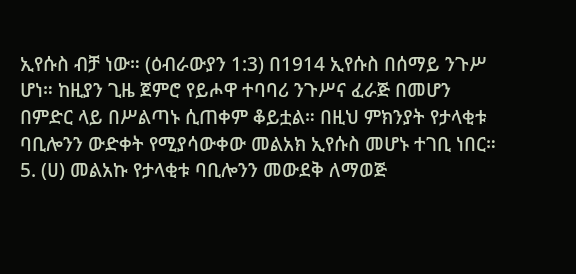ኢየሱስ ብቻ ነው። (ዕብራውያን 1:3) በ1914 ኢየሱስ በሰማይ ንጉሥ ሆነ። ከዚያን ጊዜ ጀምሮ የይሖዋ ተባባሪ ንጉሥና ፈራጅ በመሆን በምድር ላይ በሥልጣኑ ሲጠቀም ቆይቷል። በዚህ ምክንያት የታላቂቱ ባቢሎንን ውድቀት የሚያሳውቀው መልአክ ኢየሱስ መሆኑ ተገቢ ነበር።
5. (ሀ) መልአኩ የታላቂቱ ባቢሎንን መውደቅ ለማወጅ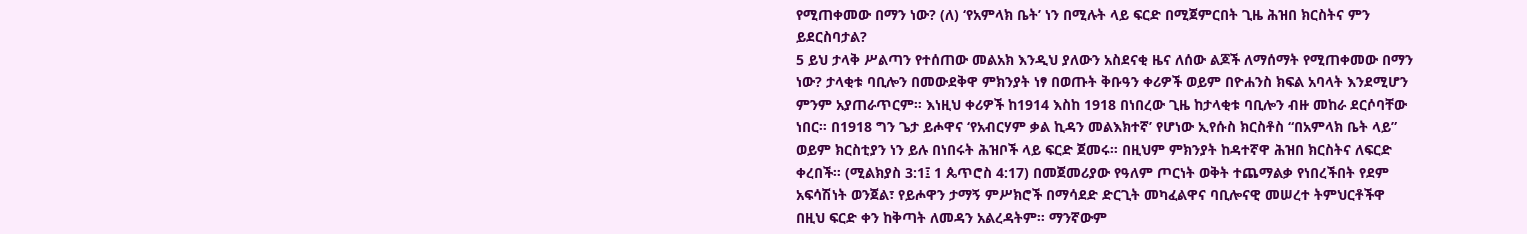የሚጠቀመው በማን ነው? (ለ) ‘የአምላክ ቤት’ ነን በሚሉት ላይ ፍርድ በሚጀምርበት ጊዜ ሕዝበ ክርስትና ምን ይደርስባታል?
5 ይህ ታላቅ ሥልጣን የተሰጠው መልአክ እንዲህ ያለውን አስደናቂ ዜና ለሰው ልጆች ለማሰማት የሚጠቀመው በማን ነው? ታላቂቱ ባቢሎን በመውደቅዋ ምክንያት ነፃ በወጡት ቅቡዓን ቀሪዎች ወይም በዮሐንስ ክፍል አባላት እንደሚሆን ምንም አያጠራጥርም። እነዚህ ቀሪዎች ከ1914 እስከ 1918 በነበረው ጊዜ ከታላቂቱ ባቢሎን ብዙ መከራ ደርሶባቸው ነበር። በ1918 ግን ጌታ ይሖዋና ‘የአብርሃም ቃል ኪዳን መልእክተኛ’ የሆነው ኢየሱስ ክርስቶስ “በአምላክ ቤት ላይ” ወይም ክርስቲያን ነን ይሉ በነበሩት ሕዝቦች ላይ ፍርድ ጀመሩ። በዚህም ምክንያት ከዳተኛዋ ሕዝበ ክርስትና ለፍርድ ቀረበች። (ሚልክያስ 3:1፤ 1 ጴጥሮስ 4:17) በመጀመሪያው የዓለም ጦርነት ወቅት ተጨማልቃ የነበረችበት የደም አፍሳሽነት ወንጀል፣ የይሖዋን ታማኝ ምሥክሮች በማሳደድ ድርጊት መካፈልዋና ባቢሎናዊ መሠረተ ትምህርቶችዋ በዚህ ፍርድ ቀን ከቅጣት ለመዳን አልረዳትም። ማንኛውም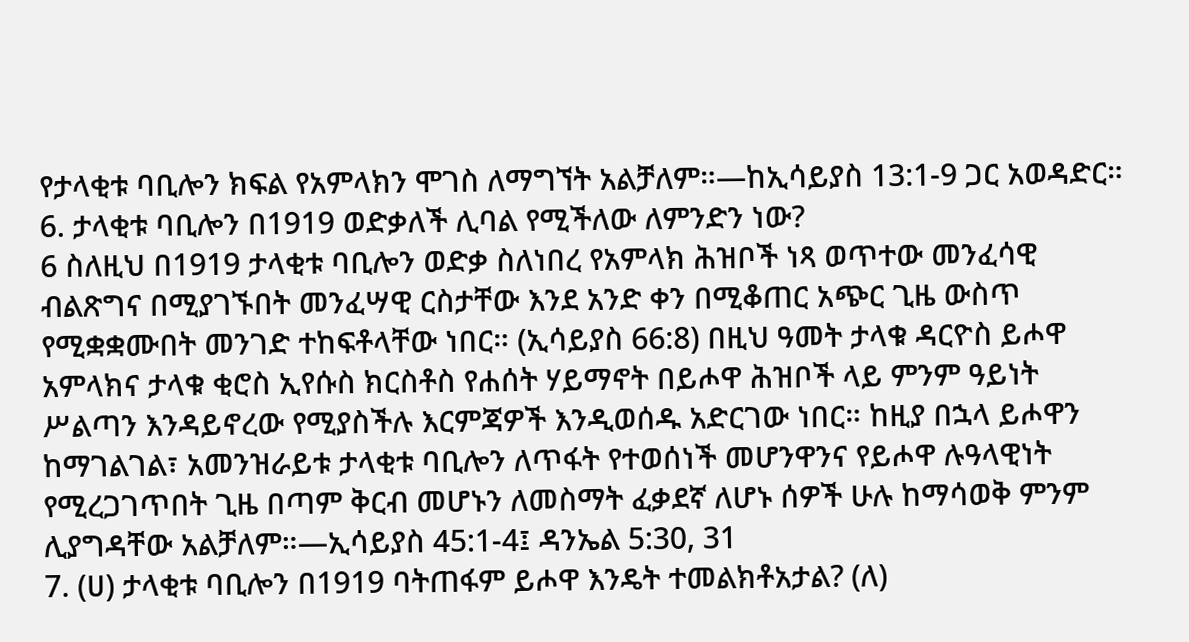የታላቂቱ ባቢሎን ክፍል የአምላክን ሞገስ ለማግኘት አልቻለም።—ከኢሳይያስ 13:1-9 ጋር አወዳድር።
6. ታላቂቱ ባቢሎን በ1919 ወድቃለች ሊባል የሚችለው ለምንድን ነው?
6 ስለዚህ በ1919 ታላቂቱ ባቢሎን ወድቃ ስለነበረ የአምላክ ሕዝቦች ነጻ ወጥተው መንፈሳዊ ብልጽግና በሚያገኙበት መንፈሣዊ ርስታቸው እንደ አንድ ቀን በሚቆጠር አጭር ጊዜ ውስጥ የሚቋቋሙበት መንገድ ተከፍቶላቸው ነበር። (ኢሳይያስ 66:8) በዚህ ዓመት ታላቁ ዳርዮስ ይሖዋ አምላክና ታላቁ ቂሮስ ኢየሱስ ክርስቶስ የሐሰት ሃይማኖት በይሖዋ ሕዝቦች ላይ ምንም ዓይነት ሥልጣን እንዳይኖረው የሚያስችሉ እርምጃዎች እንዲወሰዱ አድርገው ነበር። ከዚያ በኋላ ይሖዋን ከማገልገል፣ አመንዝራይቱ ታላቂቱ ባቢሎን ለጥፋት የተወሰነች መሆንዋንና የይሖዋ ሉዓላዊነት የሚረጋገጥበት ጊዜ በጣም ቅርብ መሆኑን ለመስማት ፈቃደኛ ለሆኑ ሰዎች ሁሉ ከማሳወቅ ምንም ሊያግዳቸው አልቻለም።—ኢሳይያስ 45:1-4፤ ዳንኤል 5:30, 31
7. (ሀ) ታላቂቱ ባቢሎን በ1919 ባትጠፋም ይሖዋ እንዴት ተመልክቶአታል? (ለ)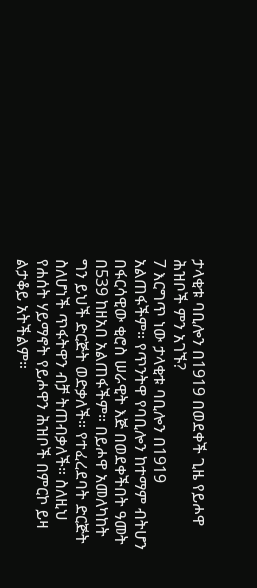ታላቂቱ ባቢሎን በ1919 በወደቀች ጊዜ የይሖዋ ሕዝቦች ምን አገኙ?
7 እርግጥ ነው ታላቂቱ ባቢሎን በ1919 አልጠፋችም። የጥንትዋ የባቢሎን ከተማም ብትሆን በፋርሳዊው ቂሮስ ሠራዊት እጅ በወደቀችበት ዓመት በ539 ከዘአበ አልጠፋችም። በይሖዋ አመለካከት ግን ይህች ድርጅት ወድቃለች። የተፈረደባት ድርጅት ስለሆነች ጥፋትዋን ብቻ ትጠብቃለች። ስለዚህ የሐሰት ሃይማኖት የይሖዋን ሕዝቦች በምርኮ ይዛ ልታቆይ አትችልም።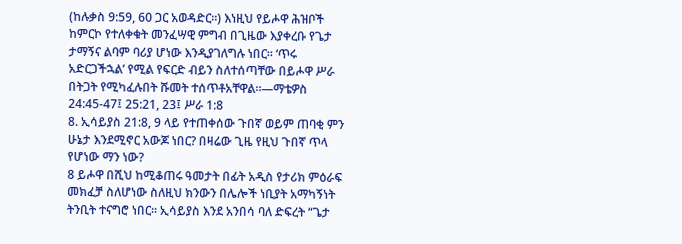(ከሉቃስ 9:59, 60 ጋር አወዳድር።) እነዚህ የይሖዋ ሕዝቦች ከምርኮ የተለቀቁት መንፈሣዊ ምግብ በጊዜው እያቀረቡ የጌታ ታማኝና ልባም ባሪያ ሆነው እንዲያገለግሉ ነበር። ‘ጥሩ አድርጋችኋል’ የሚል የፍርድ ብይን ስለተሰጣቸው በይሖዋ ሥራ በትጋት የሚካፈሉበት ሹመት ተሰጥቶአቸዋል።—ማቴዎስ 24:45-47፤ 25:21, 23፤ ሥራ 1:8
8. ኢሳይያስ 21:8, 9 ላይ የተጠቀሰው ጉበኛ ወይም ጠባቂ ምን ሁኔታ እንደሚኖር አውጆ ነበር? በዛሬው ጊዜ የዚህ ጉበኛ ጥላ የሆነው ማን ነው?
8 ይሖዋ በሺህ ከሚቆጠሩ ዓመታት በፊት አዲስ የታሪክ ምዕራፍ መክፈቻ ስለሆነው ስለዚህ ክንውን በሌሎች ነቢያት አማካኝነት ትንቢት ተናግሮ ነበር። ኢሳይያስ እንደ አንበሳ ባለ ድፍረት “ጌታ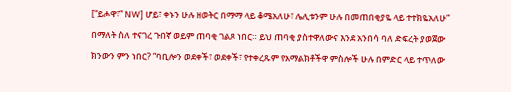[“ይሖዋ፣” NW] ሆይ፣ ቀኑን ሁሉ ዘወትር በማማ ላይ ቆሜአለሁ፣ ሌሊቱንም ሁሉ በመጠበቂያዬ ላይ ተተክዬአለሁ” በማለት ስለ ተናገረ ጉበኛ ወይም ጠባቂ ገልጾ ነበር። ይህ ጠባቂ ያስተዋለውና እንደ አንበሳ ባለ ድፍረት ያወጀው ክንውን ምን ነበር? “ባቢሎን ወደቀች፣ ወደቀች፣ የተቀረጹም የአማልክቶችዋ ምስሎች ሁሉ በምድር ላይ ተጥለው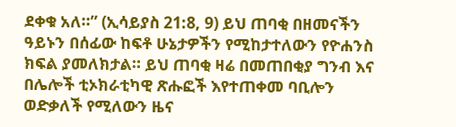ደቀቁ አለ።” (ኢሳይያስ 21:8, 9) ይህ ጠባቂ በዘመናችን ዓይኑን በሰፊው ከፍቶ ሁኔታዎችን የሚከታተለውን የዮሐንስ ክፍል ያመለክታል። ይህ ጠባቂ ዛሬ በመጠበቂያ ግንብ እና በሌሎች ቲኦክራቲካዊ ጽሑፎች እየተጠቀመ ባቢሎን ወድቃለች የሚለውን ዜና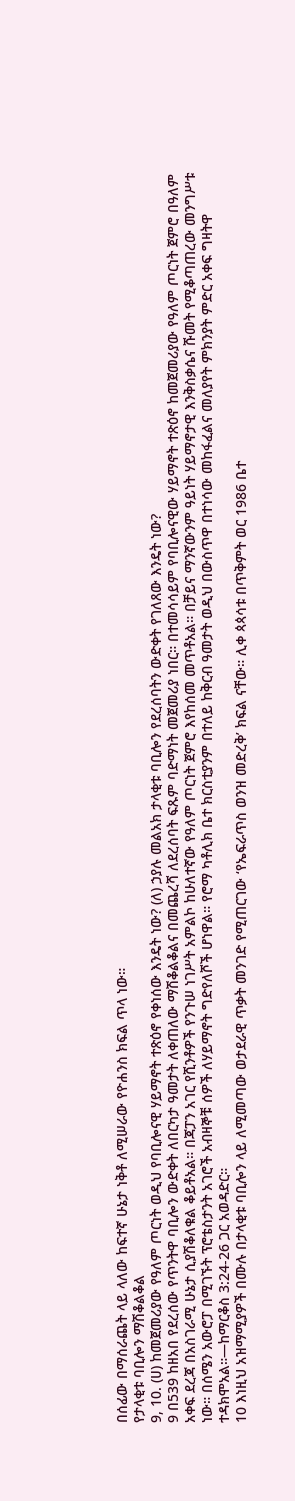በሰፊው በማሰራጨት ላይ ላለው ከፍተኛ ሁኔታ ነቅቶ ለሚሠራው የዮሐንስ ክፍል ጥላ ነው።
የታላቂቱ ባቢሎን ማሽቆልቆል
9, 10. (ሀ) ከመጀመሪያው የዓለም ጦርነት ወዲህ የባቢሎናዊ ሃይማኖት ተጽዕኖ የቀነሰው እንዴት ነው? (ለ) ኃያሉ መልአክ ታላቂቱ ባቢሎን የደረሰባትን ውድቀት የገለጸው እንዴት ነው?
9 በ539 ከዘአበ የደረሰው የጥንትዋ ባቢሎን ውድቀት ለበርካታ ዓመታት ለቀጠለው ማሽቆልቆልና በመጨረሻ ለደረሰባት ፍጹም ባድማነት መጀመሪያ ነበር። በተመሳሳይም የባቢሎናዊው ሃይማኖት ተጽዕኖ ከመጀመሪያው የዓለም ጦርነት ጀምሮ በዓለም አቀፍ ደረጃ በአስገራሚ ሁኔታ ሲያሽቆለቁል ቆይቶአል። በጃፓን አገር የሺንቶዎች የንጉሠ ነገሥት አምልኮ ከሁለተኛው የዓለም ጦርነት ጀምሮ እየከሰመ መጥቶአል። በቻይና ማንኛውንም ዓይነት ሃይማኖታዊ እንቅስቃሴና ሹመት የሚቆጣጠረው መንግሥቱ ነው። በሰሜን አውሮፓ በሚገኙት ፕሮቴስታንት አገሮች አብዛኞቹ ሰዎች ለሃይማኖት ግድየለሾች ሆነዋል። የሮማ ካቶሊክ ቤተ ክርስቲያንም በተለይ ከቅርብ ዓመታት ወዲህ በውስጥዋ በተነሳው መከፋፈልና መለያየት ምክንያት ምድር አቀፍ ግዛትዋ ተዳክሞአል።—ከማርቆስ 3:24-26 ጋር አወዳድር።
10 እነዚህ አዝማሚያዎች በሙሉ በታላቂቱ ባቢሎን ላይ ለሚመጣው ወታደራዊ ጥቃት መንገድ የሚጠርገው ‘የኤፍራጥስ ወንዝ መድረቅ’ ክፍል ናቸው። ሊቀ ጳጳሳቱ በጥቅምት ወር 1986 ቤተ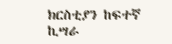ክርስቲያን ከፍተኛ ኪሣራ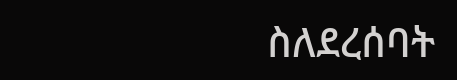ስለደረሰባት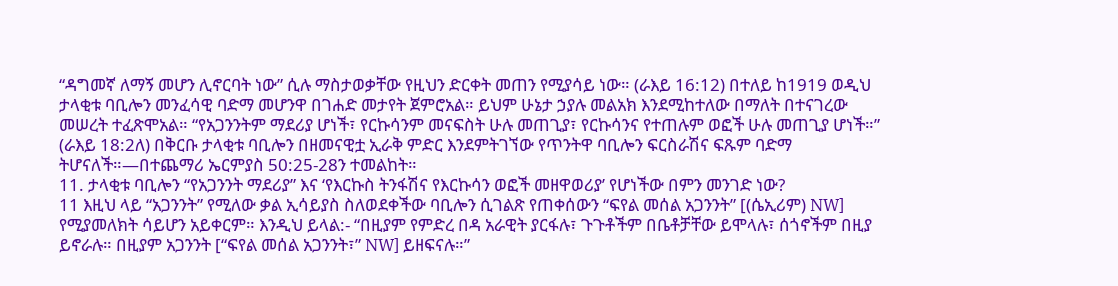“ዳግመኛ ለማኝ መሆን ሊኖርባት ነው” ሲሉ ማስታወቃቸው የዚህን ድርቀት መጠን የሚያሳይ ነው። (ራእይ 16:12) በተለይ ከ1919 ወዲህ ታላቂቱ ባቢሎን መንፈሳዊ ባድማ መሆንዋ በገሐድ መታየት ጀምሮአል። ይህም ሁኔታ ኃያሉ መልአክ እንደሚከተለው በማለት በተናገረው መሠረት ተፈጽሞአል። “የአጋንንትም ማደሪያ ሆነች፣ የርኩሳንም መናፍስት ሁሉ መጠጊያ፣ የርኩሳንና የተጠሉም ወፎች ሁሉ መጠጊያ ሆነች።” (ራእይ 18:2ለ) በቅርቡ ታላቂቱ ባቢሎን በዘመናዊቷ ኢራቅ ምድር እንደምትገኘው የጥንትዋ ባቢሎን ፍርስራሽና ፍጹም ባድማ ትሆናለች።—በተጨማሪ ኤርምያስ 50:25-28ን ተመልከት።
11. ታላቂቱ ባቢሎን “የአጋንንት ማደሪያ” እና ‘የእርኩስ ትንፋሽና የእርኩሳን ወፎች መዘዋወሪያ’ የሆነችው በምን መንገድ ነው?
11 እዚህ ላይ “አጋንንት” የሚለው ቃል ኢሳይያስ ስለወደቀችው ባቢሎን ሲገልጽ የጠቀሰውን “ፍየል መሰል አጋንንት” [(ሴኢሪም) NW] የሚያመለክት ሳይሆን አይቀርም። እንዲህ ይላል:- “በዚያም የምድረ በዳ አራዊት ያርፋሉ፣ ጉጉቶችም በቤቶቻቸው ይሞላሉ፣ ሰጎኖችም በዚያ ይኖራሉ። በዚያም አጋንንት [“ፍየል መሰል አጋንንት፣” NW] ይዘፍናሉ።”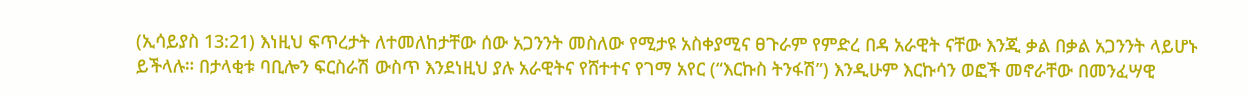(ኢሳይያስ 13:21) እነዚህ ፍጥረታት ለተመለከታቸው ሰው አጋንንት መስለው የሚታዩ አስቀያሚና ፀጉራም የምድረ በዳ አራዊት ናቸው እንጂ ቃል በቃል አጋንንት ላይሆኑ ይችላሉ። በታላቂቱ ባቢሎን ፍርስራሽ ውስጥ እንደነዚህ ያሉ አራዊትና የሸተተና የገማ አየር (“እርኩስ ትንፋሽ”) እንዲሁም እርኩሳን ወፎች መኖራቸው በመንፈሣዊ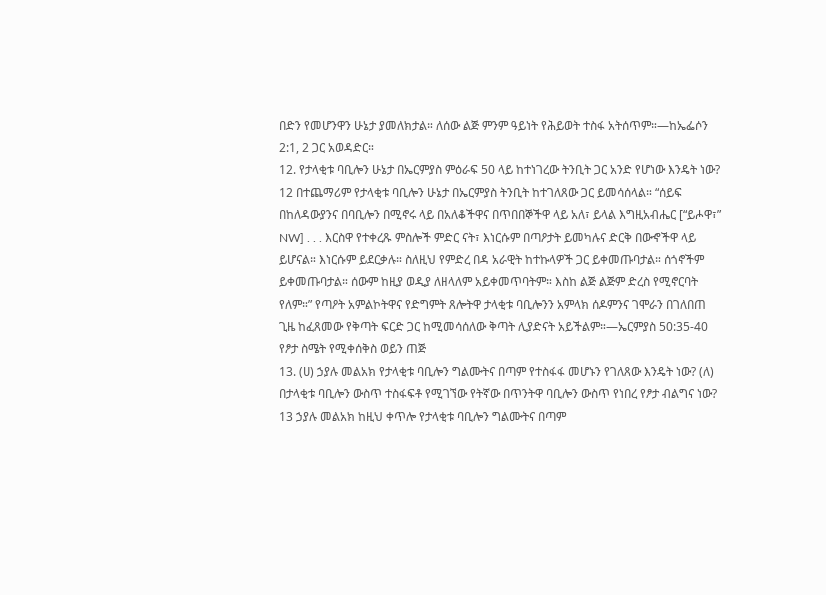በድን የመሆንዋን ሁኔታ ያመለክታል። ለሰው ልጅ ምንም ዓይነት የሕይወት ተስፋ አትሰጥም።—ከኤፌሶን 2:1, 2 ጋር አወዳድር።
12. የታላቂቱ ባቢሎን ሁኔታ በኤርምያስ ምዕራፍ 50 ላይ ከተነገረው ትንቢት ጋር አንድ የሆነው እንዴት ነው?
12 በተጨማሪም የታላቂቱ ባቢሎን ሁኔታ በኤርምያስ ትንቢት ከተገለጸው ጋር ይመሳሰላል። “ሰይፍ በከለዳውያንና በባቢሎን በሚኖሩ ላይ በአለቆችዋና በጥበበኞችዋ ላይ አለ፣ ይላል እግዚአብሔር [“ይሖዋ፣” NW] . . . እርስዋ የተቀረጹ ምስሎች ምድር ናት፣ እነርሱም በጣዖታት ይመካሉና ድርቅ በውኆችዋ ላይ ይሆናል። እነርሱም ይደርቃሉ። ስለዚህ የምድረ በዳ አራዊት ከተኩላዎች ጋር ይቀመጡባታል። ሰጎኖችም ይቀመጡባታል። ሰውም ከዚያ ወዲያ ለዘላለም አይቀመጥባትም። እስከ ልጅ ልጅም ድረስ የሚኖርባት የለም።” የጣዖት አምልኮትዋና የድግምት ጸሎትዋ ታላቂቱ ባቢሎንን አምላክ ሰዶምንና ገሞራን በገለበጠ ጊዜ ከፈጸመው የቅጣት ፍርድ ጋር ከሚመሳሰለው ቅጣት ሊያድናት አይችልም።—ኤርምያስ 50:35-40
የፆታ ስሜት የሚቀሰቅስ ወይን ጠጅ
13. (ሀ) ኃያሉ መልአክ የታላቂቱ ባቢሎን ግልሙትና በጣም የተስፋፋ መሆኑን የገለጸው እንዴት ነው? (ለ) በታላቂቱ ባቢሎን ውስጥ ተስፋፍቶ የሚገኘው የትኛው በጥንትዋ ባቢሎን ውስጥ የነበረ የፆታ ብልግና ነው?
13 ኃያሉ መልአክ ከዚህ ቀጥሎ የታላቂቱ ባቢሎን ግልሙትና በጣም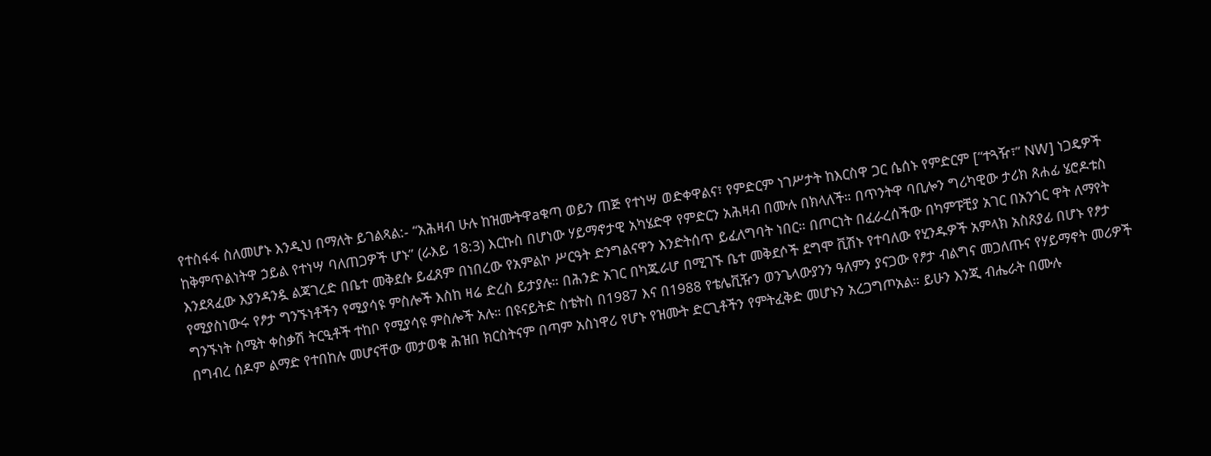የተስፋፋ ስለመሆኑ እንዲህ በማለት ይገልጻል:- “አሕዛብ ሁሉ ከዝሙትዋaቁጣ ወይን ጠጅ የተነሣ ወድቀዋልና፣ የምድርም ነገሥታት ከእርስዋ ጋር ሴሰኑ የምድርም [“ተጓዥ፣” NW] ነጋዴዎች ከቅምጥልነትዋ ኃይል የተነሣ ባለጠጋዎች ሆኑ” (ራእይ 18:3) እርኩስ በሆነው ሃይማኖታዊ አካሄድዋ የምድርን አሕዛብ በሙሉ በክላለች። በጥንትዋ ባቢሎን ግሪካዊው ታሪክ ጸሐፊ ሄሮዶቱስ እንደጻፈው እያንዳንዷ ልጃገረድ በቤተ መቅደሱ ይፈጸም በነበረው የአምልኮ ሥርዓት ድንግልናዋን እንድትሰጥ ይፈለግባት ነበር። በጦርነት በፈራረሰችው በካምፑቺያ አገር በአንጎር ዋት ለማየት የሚያስነውሩ የፆታ ግንኙነቶችን የሚያሳዩ ምስሎች እስከ ዛሬ ድረስ ይታያሉ። በሕንድ አገር በካጁራሆ በሚገኙ ቤተ መቅደሶች ደግሞ ቪሽኑ የተባለው የሂንዱዎች አምላክ አስጸያፊ በሆኑ የፆታ ግንኙነት ስሜት ቀስቃሽ ትርዒቶች ተከቦ የሚያሳዩ ምስሎች አሉ። በዩናይትድ ስቴትስ በ1987 እና በ1988 የቴሌቪዥን ወንጌላውያንን ዓለምን ያናጋው የፆታ ብልግና መጋለጡና የሃይማኖት መሪዎች በግብረ ሰዶም ልማድ የተበከሉ መሆናቸው መታወቁ ሕዝበ ክርስትናም በጣም አስነዋሪ የሆኑ የዝሙት ድርጊቶችን የምትፈቅድ መሆኑን አረጋግጦአል። ይሁን እንጂ ብሔራት በሙሉ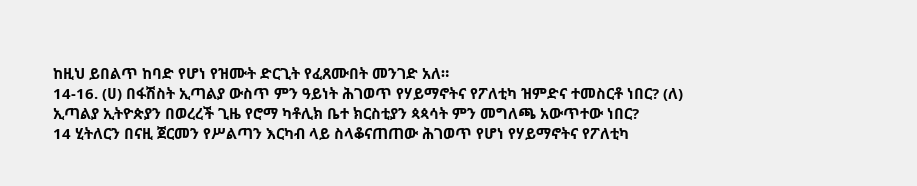ከዚህ ይበልጥ ከባድ የሆነ የዝሙት ድርጊት የፈጸሙበት መንገድ አለ።
14-16. (ሀ) በፋሽስት ኢጣልያ ውስጥ ምን ዓይነት ሕገወጥ የሃይማኖትና የፖለቲካ ዝምድና ተመስርቶ ነበር? (ለ) ኢጣልያ ኢትዮጵያን በወረረች ጊዜ የሮማ ካቶሊክ ቤተ ክርስቲያን ጳጳሳት ምን መግለጫ አውጥተው ነበር?
14 ሂትለርን በናዚ ጀርመን የሥልጣን እርካብ ላይ ስላቆናጠጠው ሕገወጥ የሆነ የሃይማኖትና የፖለቲካ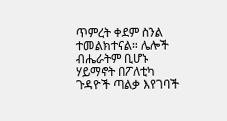ጥምረት ቀደም ስንል ተመልክተናል። ሌሎች ብሔራትም ቢሆኑ ሃይማኖት በፖለቲካ ጉዳዮች ጣልቃ እየገባች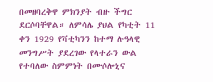በመዘባረቅዋ ምክንያት ብዙ ችግር ደርሶባቸዋል። ለምሳሌ ያህል የካቲት 11 ቀን 1929 የቫቲካንን ከተማ ሉዓላዊ መንግሥት ያደረገው የላተራን ውል የተባለው ስምምነት በሙሶሎኒና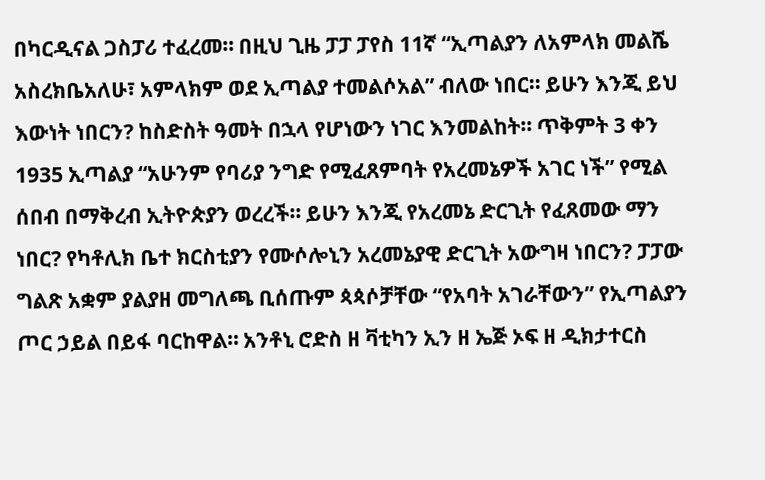በካርዲናል ጋስፓሪ ተፈረመ። በዚህ ጊዜ ፓፓ ፓየስ 11ኛ “ኢጣልያን ለአምላክ መልሼ አስረክቤአለሁ፣ አምላክም ወደ ኢጣልያ ተመልሶአል” ብለው ነበር። ይሁን እንጂ ይህ እውነት ነበርን? ከስድስት ዓመት በኋላ የሆነውን ነገር እንመልከት። ጥቅምት 3 ቀን 1935 ኢጣልያ “አሁንም የባሪያ ንግድ የሚፈጸምባት የአረመኔዎች አገር ነች” የሚል ሰበብ በማቅረብ ኢትዮጵያን ወረረች። ይሁን እንጂ የአረመኔ ድርጊት የፈጸመው ማን ነበር? የካቶሊክ ቤተ ክርስቲያን የሙሶሎኒን አረመኔያዊ ድርጊት አውግዛ ነበርን? ፓፓው ግልጽ አቋም ያልያዘ መግለጫ ቢሰጡም ጳጳሶቻቸው “የአባት አገራቸውን” የኢጣልያን ጦር ኃይል በይፋ ባርከዋል። አንቶኒ ሮድስ ዘ ቫቲካን ኢን ዘ ኤጅ ኦፍ ዘ ዲክታተርስ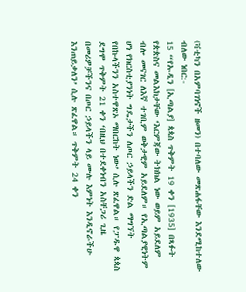(ቫቲካን በአምባገነኖች ዘመን) በተባለው መጽሐፋቸው እንደሚከተለው ብለው ነበር:-
15 “የኡዲን [ኢጣልያ] ጳጳስ ጥቅምት 19 ቀን [1935] በጻፉት የጵጵስና መልእክታቸው ‘እርምጃው ትክክል ነው ወይም አይደለም ብሎ መናገር ለእኛ ተገቢም ወቅታዊም አይደለም። የኢጣልያዊነትም ሆነ የክርስቲያንነት ግዴታችን ለጦር ኃይላችን ድል ማግኘት የበኩላችንን አስተዋጽኦ ማበርከት ነው’ ሲሉ ጽፈዋል። የፓዱዋ ጳጳስ ደግሞ ጥቅምት 21 ቀን ‘በዚህ በተደቀነብን አስቸጋሪ ጊዜ በመሪዎቻችንና በጦር ኃይላችን ላይ ሙሉ እምነት እንዲኖራችሁ እንጠይቃለን’ ሲሉ ጽፈዋል። ጥቅምት 24 ቀን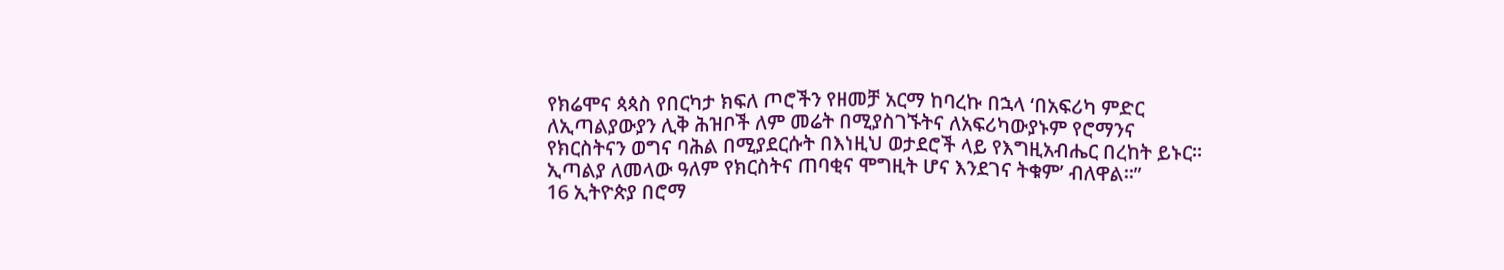የክሬሞና ጳጳስ የበርካታ ክፍለ ጦሮችን የዘመቻ አርማ ከባረኩ በኋላ ‘በአፍሪካ ምድር ለኢጣልያውያን ሊቅ ሕዝቦች ለም መሬት በሚያስገኙትና ለአፍሪካውያኑም የሮማንና የክርስትናን ወግና ባሕል በሚያደርሱት በእነዚህ ወታደሮች ላይ የእግዚአብሔር በረከት ይኑር። ኢጣልያ ለመላው ዓለም የክርስትና ጠባቂና ሞግዚት ሆና እንደገና ትቁም’ ብለዋል።”
16 ኢትዮጵያ በሮማ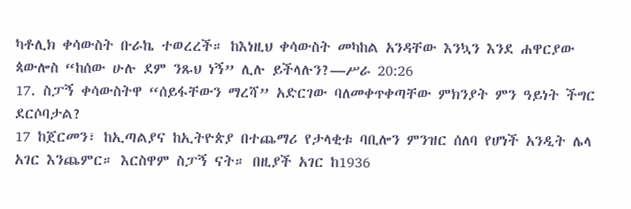ካቶሊክ ቀሳውስት ቡራኬ ተወረረች። ከእነዚህ ቀሳውስት መካከል አንዳቸው እንኳን እንደ ሐዋርያው ጳውሎስ “ከሰው ሁሉ ደም ንጹህ ነኝ” ሊሉ ይችላሉን?—ሥራ 20:26
17. ስፓኝ ቀሳውስትዋ “ሰይፋቸውን ማረሻ” አድርገው ባለመቀጥቀጣቸው ምክንያት ምን ዓይነት ችግር ደርሶባታል?
17 ከጀርመን፣ ከኢጣልያና ከኢትዮጵያ በተጨማሪ የታላቂቱ ባቢሎን ምንዝር ሰለባ የሆነች አንዲት ሌላ አገር እንጨምር። እርስዋም ስፓኝ ናት። በዚያች አገር ከ1936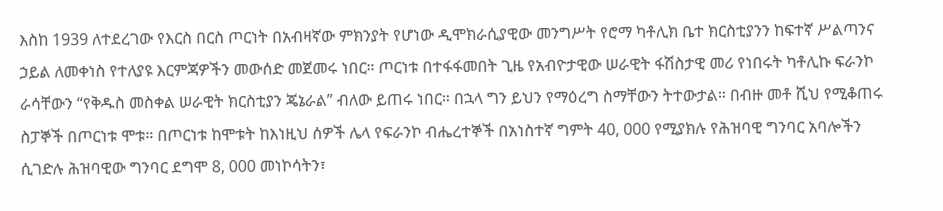እስከ 1939 ለተደረገው የእርስ በርስ ጦርነት በአብዛኛው ምክንያት የሆነው ዲሞክራሲያዊው መንግሥት የሮማ ካቶሊክ ቤተ ክርስቲያንን ከፍተኛ ሥልጣንና ኃይል ለመቀነስ የተለያዩ እርምጃዎችን መውሰድ መጀመሩ ነበር። ጦርነቱ በተፋፋመበት ጊዜ የአብዮታዊው ሠራዊት ፋሽስታዊ መሪ የነበሩት ካቶሊኩ ፍራንኮ ራሳቸውን “የቅዱስ መስቀል ሠራዊት ክርስቲያን ጄኔራል” ብለው ይጠሩ ነበር። በኋላ ግን ይህን የማዕረግ ስማቸውን ትተውታል። በብዙ መቶ ሺህ የሚቆጠሩ ስፓኞች በጦርነቱ ሞቱ። በጦርነቱ ከሞቱት ከእነዚህ ሰዎች ሌላ የፍራንኮ ብሔረተኞች በአነስተኛ ግምት 40, 000 የሚያክሉ የሕዝባዊ ግንባር አባሎችን ሲገድሉ ሕዝባዊው ግንባር ደግሞ 8, 000 መነኮሳትን፣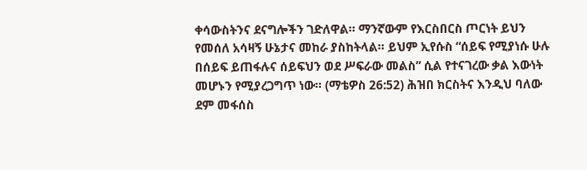ቀሳውስትንና ደናግሎችን ገድለዋል። ማንኛውም የእርስበርስ ጦርነት ይህን የመሰለ አሳዛኝ ሁኔታና መከራ ያስከትላል። ይህም ኢየሱስ “ሰይፍ የሚያነሱ ሁሉ በሰይፍ ይጠፋሉና ሰይፍህን ወደ ሥፍራው መልስ” ሲል የተናገረው ቃል እውነት መሆኑን የሚያረጋግጥ ነው። (ማቴዎስ 26:52) ሕዝበ ክርስትና እንዲህ ባለው ደም መፋሰስ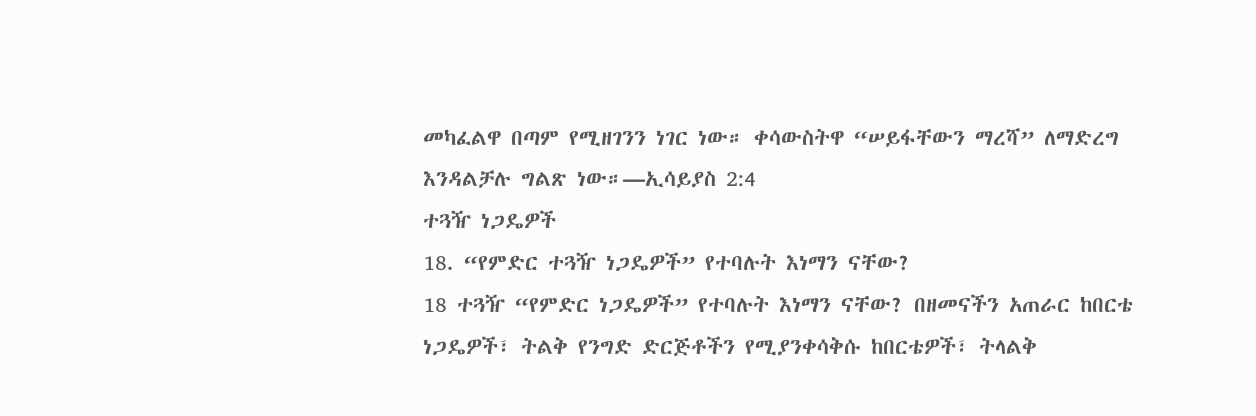መካፈልዋ በጣም የሚዘገንን ነገር ነው። ቀሳውስትዋ “ሠይፋቸውን ማረሻ” ለማድረግ እንዳልቻሉ ግልጽ ነው።—ኢሳይያስ 2:4
ተጓዥ ነጋዴዎች
18. “የምድር ተጓዥ ነጋዴዎች” የተባሉት እነማን ናቸው?
18 ተጓዥ “የምድር ነጋዴዎች” የተባሉት እነማን ናቸው? በዘመናችን አጠራር ከበርቴ ነጋዴዎች፣ ትልቅ የንግድ ድርጅቶችን የሚያንቀሳቅሱ ከበርቴዎች፣ ትላልቅ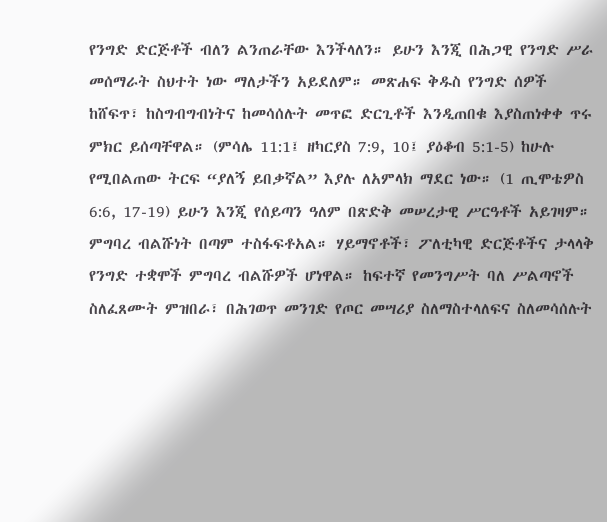የንግድ ድርጅቶች ብለን ልንጠራቸው እንችላለን። ይሁን እንጂ በሕጋዊ የንግድ ሥራ መሰማራት ስህተት ነው ማለታችን አይደለም። መጽሐፍ ቅዱስ የንግድ ሰዎች ከሸፍጥ፣ ከስግብግብነትና ከመሳሰሉት መጥፎ ድርጊቶች እንዲጠበቁ እያስጠነቀቀ ጥሩ ምክር ይሰጣቸዋል። (ምሳሌ 11:1፤ ዘካርያስ 7:9, 10፤ ያዕቆብ 5:1-5) ከሁሉ የሚበልጠው ትርፍ “ያለኝ ይበቃኛል” እያሉ ለአምላክ ማደር ነው። (1 ጢሞቴዎስ 6:6, 17-19) ይሁን እንጂ የሰይጣን ዓለም በጽድቅ መሠረታዊ ሥርዓቶች አይገዛም። ምግባረ ብልሹነት በጣም ተስፋፍቶአል። ሃይማኖቶች፣ ፖለቲካዊ ድርጅቶችና ታላላቅ የንግድ ተቋሞች ምግባረ ብልሹዎች ሆነዋል። ከፍተኛ የመንግሥት ባለ ሥልጣኖች ስለፈጸሙት ምዝበራ፣ በሕገወጥ መንገድ የጦር መሣሪያ ስለማስተላለፍና ስለመሳሰሉት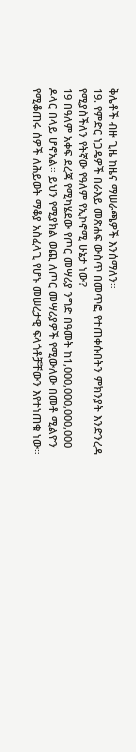ቅሌቶች ብዙ ጊዜ ከዜና ማሠራጫዎች እንሰማለን።
19. የምድር ነጋዴዎች በራእይ መጽሐፍ ውስጥ በመጥፎ የተጠቀሱበትን ምክንያት እንድንረዳ የሚያስችለን የትኛው የዓለም የኢኮኖሚ ሁኔታ ነው?
19 በዓለም አቀፍ ደረጃ የሚካሄደው የጦር መሣሪያ ንግድ በዓመት ከ1,000,000,000,000 ዶላር በላይ ሆኖአል። ይህን የሚያክል ወጪ ለጦር መሣሪያዎች የሚውለው በመቶ ሚልዮን የሚቆጠሩ ሰዎች ለሕይወት ማቆያ አስፈላጊ የሆኑ መሠረታዊ ፍላጎቶቻቸውን እየተነጠቁ ነው።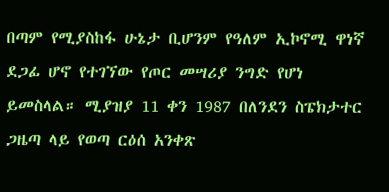በጣም የሚያስከፋ ሁኔታ ቢሆንም የዓለም ኢኮኖሚ ዋነኛ ደጋፊ ሆኖ የተገኘው የጦር መሣሪያ ንግድ የሆነ ይመስላል። ሚያዝያ 11 ቀን 1987 በለንደን ስፔክታተር ጋዜጣ ላይ የወጣ ርዕሰ አንቀጽ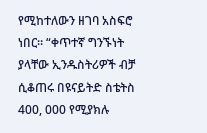የሚከተለውን ዘገባ አስፍሮ ነበር። “ቀጥተኛ ግንኙነት ያላቸው ኢንዱስትሪዎች ብቻ ሲቆጠሩ በዩናይትድ ስቴትስ 400, 000 የሚያክሉ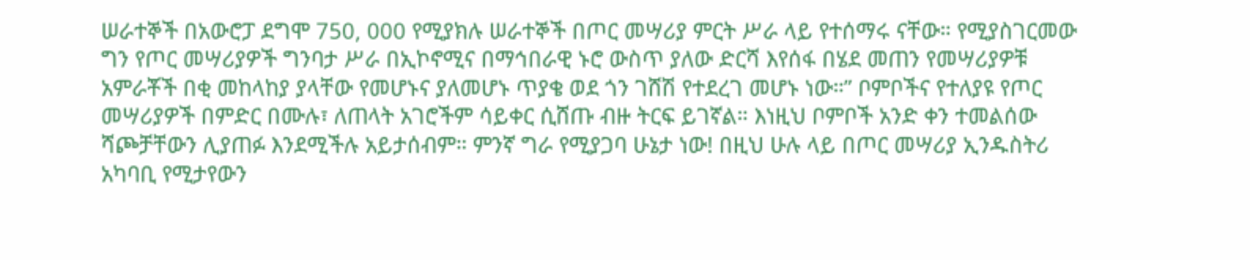ሠራተኞች በአውሮፓ ደግሞ 750, 000 የሚያክሉ ሠራተኞች በጦር መሣሪያ ምርት ሥራ ላይ የተሰማሩ ናቸው። የሚያስገርመው ግን የጦር መሣሪያዎች ግንባታ ሥራ በኢኮኖሚና በማኅበራዊ ኑሮ ውስጥ ያለው ድርሻ እየሰፋ በሄደ መጠን የመሣሪያዎቹ አምራቾች በቂ መከላከያ ያላቸው የመሆኑና ያለመሆኑ ጥያቄ ወደ ጎን ገሸሽ የተደረገ መሆኑ ነው።” ቦምቦችና የተለያዩ የጦር መሣሪያዎች በምድር በሙሉ፣ ለጠላት አገሮችም ሳይቀር ሲሸጡ ብዙ ትርፍ ይገኛል። እነዚህ ቦምቦች አንድ ቀን ተመልሰው ሻጮቻቸውን ሊያጠፉ እንደሚችሉ አይታሰብም። ምንኛ ግራ የሚያጋባ ሁኔታ ነው! በዚህ ሁሉ ላይ በጦር መሣሪያ ኢንዱስትሪ አካባቢ የሚታየውን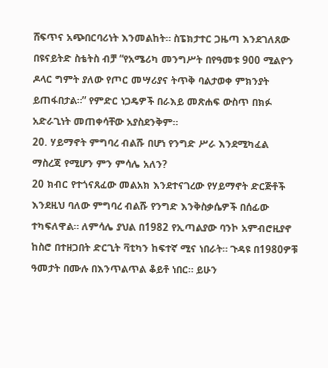ሸፍጥና አጭበርባሪነት እንመልከት። ስፔክታተር ጋዜጣ እንደገለጸው በዩናይትድ ስቴትስ ብቻ “የአሜሪካ መንግሥት በየዓመቱ 900 ሚልዮን ዶላር ግምት ያለው የጦር መሣሪያና ትጥቅ ባልታወቀ ምክንያት ይጠፋበታል።” የምድር ነጋዴዎች በራእይ መጽሐፍ ውስጥ በክፉ አድራጊነት መጠቀሳቸው አያስደንቅም።
20. ሃይማኖት ምግባረ ብልሹ በሆነ የንግድ ሥራ እንደሚካፈል ማስረጃ የሚሆን ምን ምሳሌ አለን?
20 ክብር የተጎናጸፈው መልአክ እንደተናገረው የሃይማኖት ድርጅቶች እንደዚህ ባለው ምግባረ ብልሹ የንግድ እንቅስቃሴዎች በሰፊው ተካፍለዋል። ለምሳሌ ያህል በ1982 የኢጣልያው ባንኮ አምብሮዚያኖ ከስሮ በተዘጋበት ድርጊት ቫቲካን ከፍተኛ ሚና ነበራት። ጉዳዩ በ1980ዎቹ ዓመታት በሙሉ በእንጥልጥል ቆይቶ ነበር። ይሁን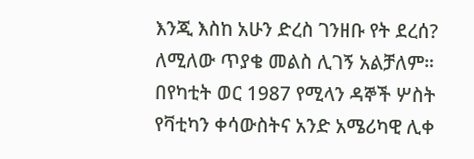እንጂ እስከ አሁን ድረስ ገንዘቡ የት ደረሰ? ለሚለው ጥያቄ መልስ ሊገኝ አልቻለም። በየካቲት ወር 1987 የሚላን ዳኞች ሦስት የቫቲካን ቀሳውስትና አንድ አሜሪካዊ ሊቀ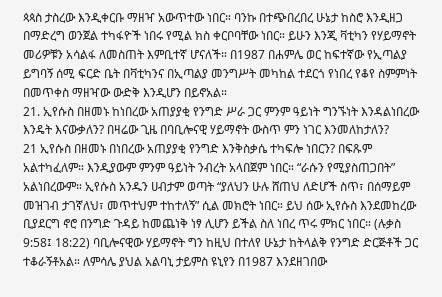ጳጳስ ታስረው እንዲቀርቡ ማዘዣ አውጥተው ነበር። ባንኩ በተጭበረበረ ሁኔታ ከስሮ እንዲዘጋ በማድረግ ወንጀል ተካፋዮች ነበሩ የሚል ክስ ቀርቦባቸው ነበር። ይሁን እንጂ ቫቲካን የሃይማኖት መሪዎቹን አሳልፋ ለመስጠት እምቢተኛ ሆናለች። በ1987 በሐምሌ ወር ከፍተኛው የኢጣልያ ይግባኝ ሰሚ ፍርድ ቤት በቫቲካንና በኢጣልያ መንግሥት መካከል ተደርጎ የነበረ የቆየ ስምምነት በመጥቀስ ማዘዣው ውድቅ እንዲሆን በይኖአል።
21. ኢየሱስ በዘመኑ ከነበረው አጠያያቂ የንግድ ሥራ ጋር ምንም ዓይነት ግንኙነት እንዳልነበረው እንዴት እናውቃለን? በዛሬው ጊዜ በባቢሎናዊ ሃይማኖት ውስጥ ምን ነገር እንመለከታለን?
21 ኢየሱስ በዘመኑ በነበረው አጠያያቂ የንግድ እንቅስቃሴ ተካፍሎ ነበርን? በፍጹም አልተካፈለም። እንዲያውም ምንም ዓይነት ንብረት አላበጀም ነበር። “ራሱን የሚያስጠጋበት” አልነበረውም። ኢየሱስ አንዱን ሀብታም ወጣት “ያለህን ሁሉ ሸጠህ ለድሆች ስጥ፣ በሰማይም መዝገብ ታገኛለህ፣ መጥተህም ተከተለኝ” ሲል መክሮት ነበር። ይህ ሰው ኢየሱስ እንደመከረው ቢያደርግ ኖሮ በንግድ ጉዳይ ከመጨነቅ ነፃ ሊሆን ይችል ስለ ነበረ ጥሩ ምክር ነበር። (ሉቃስ 9:58፤ 18:22) ባቢሎናዊው ሃይማኖት ግን ከዚህ በተለየ ሁኔታ ከትላልቅ የንግድ ድርጅቶች ጋር ተቆራኝቶአል። ለምሳሌ ያህል አልባኒ ታይምስ ዩኒየን በ1987 እንደዘገበው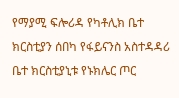የማያሚ ፍሎሪዳ የካቶሊክ ቤተ ክርስቲያን ሰበካ የፋይናንስ አስተዳዳሪ ቤተ ክርስቲያኒቱ የኑክሌር ጦር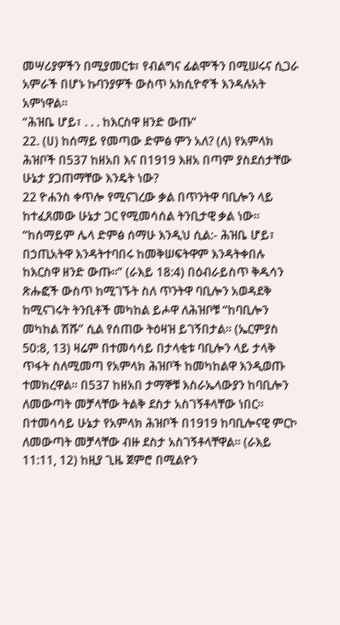መሣሪያዎችን በሚያመርቱ፣ የብልግና ፊልሞችን በሚሠሩና ሲጋራ አምራች በሆኑ ኩባንያዎች ውስጥ አክሲዮኖች እንዳሉአት አምነዋል።
“ሕዝቤ ሆይ፣ . . . ከእርስዋ ዘንድ ውጡ”
22. (ሀ) ከሰማይ የመጣው ድምፅ ምን አለ? (ለ) የአምላክ ሕዝቦች በ537 ከዘአበ እና በ1919 እዘአ በጣም ያስደሰታቸው ሁኔታ ያጋጠማቸው እንዴት ነው?
22 ዮሐንስ ቀጥሎ የሚናገረው ቃል በጥንትዋ ባቢሎን ላይ ከተፈጸመው ሁኔታ ጋር የሚመሳሰል ትንቢታዊ ቃል ነው። “ከሰማይም ሌላ ድምፅ ሰማሁ እንዲህ ሲል:- ሕዝቤ ሆይ፣ በኃጢአትዋ እንዳትተባበሩ ከመቅሠፍትዋም እንዳትቀበሉ ከእርስዋ ዘንድ ውጡ።” (ራእይ 18:4) በዕብራይስጥ ቅዱሳን ጽሑፎች ውስጥ ከሚገኙት ስለ ጥንትዋ ባቢሎን አወዳደቅ ከሚናገሩት ትንቢቶች መካከል ይሖዋ ለሕዝቦቹ “ከባቢሎን መካከል ሽሹ” ሲል የሰጠው ትዕዛዝ ይገኝበታል። (ኤርምያስ 50:8, 13) ዛሬም በተመሳሳይ በታላቂቱ ባቢሎን ላይ ታላቅ ጥፋት ስለሚመጣ የአምላክ ሕዝቦች ከመካከልዋ እንዲወጡ ተመክረዋል። በ537 ከዘአበ ታማኞቹ እስራኤላውያን ከባቢሎን ለመውጣት መቻላቸው ትልቅ ደስታ አስገኝቶላቸው ነበር። በተመሳሳይ ሁኔታ የአምላክ ሕዝቦች በ1919 ከባቢሎናዊ ምርኮ ለመውጣት መቻላቸው ብዙ ደስታ አስገኝቶላቸዋል። (ራእይ 11:11, 12) ከዚያ ጊዜ ጀምሮ በሚልዮን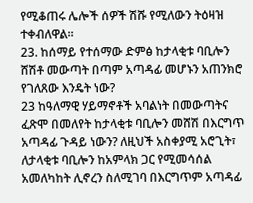የሚቆጠሩ ሌሎች ሰዎች ሽሹ የሚለውን ትዕዛዝ ተቀብለዋል።
23. ከሰማይ የተሰማው ድምፅ ከታላቂቱ ባቢሎን ሸሽቶ መውጣት በጣም አጣዳፊ መሆኑን አጠንክሮ የገለጸው እንዴት ነው?
23 ከዓለማዊ ሃይማኖቶች አባልነት በመውጣትና ፈጽሞ በመለየት ከታላቂቱ ባቢሎን መሸሽ በእርግጥ አጣዳፊ ጉዳይ ነውን? ለዚህች አስቀያሚ አሮጊት፣ ለታላቂቱ ባቢሎን ከአምላክ ጋር የሚመሳሰል አመለካከት ሊኖረን ስለሚገባ በእርግጥም አጣዳፊ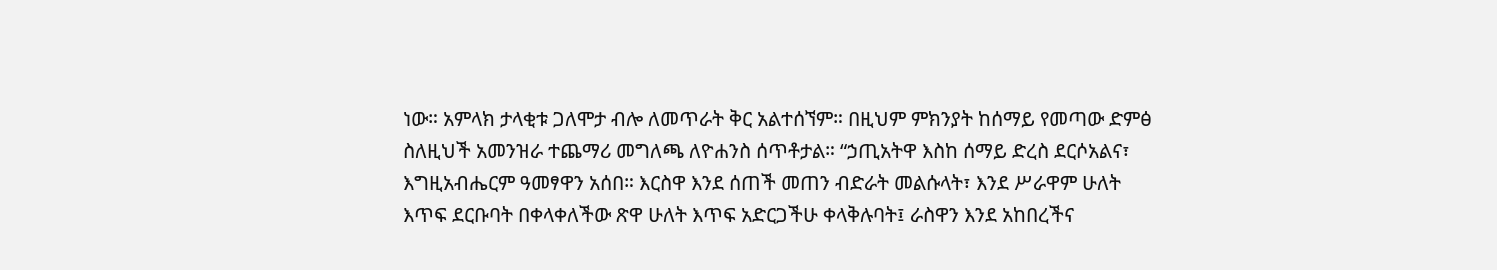ነው። አምላክ ታላቂቱ ጋለሞታ ብሎ ለመጥራት ቅር አልተሰኘም። በዚህም ምክንያት ከሰማይ የመጣው ድምፅ ስለዚህች አመንዝራ ተጨማሪ መግለጫ ለዮሐንስ ሰጥቶታል። “ኃጢአትዋ እስከ ሰማይ ድረስ ደርሶአልና፣ እግዚአብሔርም ዓመፃዋን አሰበ። እርስዋ እንደ ሰጠች መጠን ብድራት መልሱላት፣ እንደ ሥራዋም ሁለት እጥፍ ደርቡባት በቀላቀለችው ጽዋ ሁለት እጥፍ አድርጋችሁ ቀላቅሉባት፤ ራስዋን እንደ አከበረችና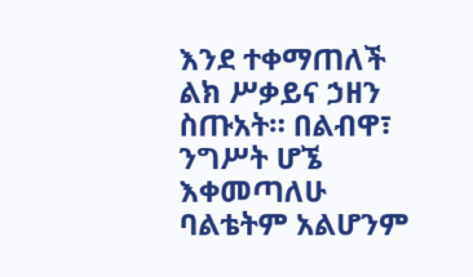እንደ ተቀማጠለች ልክ ሥቃይና ኃዘን ስጡአት። በልብዋ፣ ንግሥት ሆኜ እቀመጣለሁ ባልቴትም አልሆንም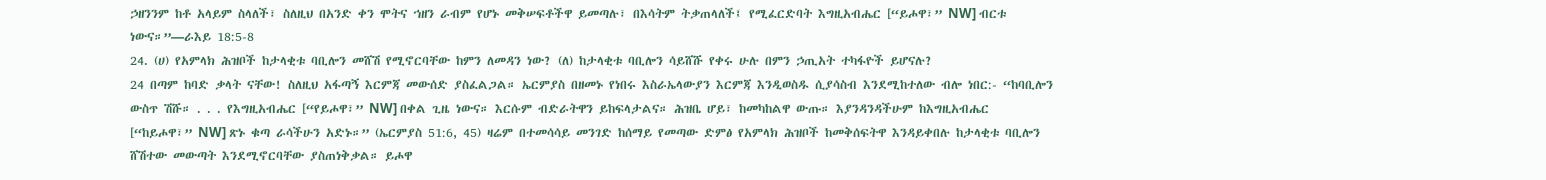ኃዘንንም ከቶ አላይም ስላለች፣ ስለዚህ በአንድ ቀን ሞትና ኀዘን ራብም የሆኑ መቅሠፍቶችዋ ይመጣሉ፣ በእሳትም ትቃጠላለች፤ የሚፈርድባት እግዚአብሔር [“ይሖዋ፣” NW] ብርቱ ነውና።”—ራእይ 18:5-8
24. (ሀ) የአምላክ ሕዝቦች ከታላቂቱ ባቢሎን መሸሽ የሚኖርባቸው ከምን ለመዳን ነው? (ለ) ከታላቂቱ ባቢሎን ሳይሸሹ የቀሩ ሁሉ በምን ኃጢአት ተካፋዮች ይሆናሉ?
24 በጣም ከባድ ቃላት ናቸው! ስለዚህ አፋጣኝ እርምጃ መውሰድ ያስፈልጋል። ኤርምያስ በዘመኑ የነበሩ እስራኤላውያን እርምጃ እንዲወስዱ ሲያሳስብ እንደሚከተለው ብሎ ነበር:- “ከባቢሎን ውስጥ ሽሹ። . . . የእግዚአብሔር [“የይሖዋ፣” NW] በቀል ጊዜ ነውና። እርሱም ብድራትዋን ይከፍላታልና። ሕዝቤ ሆይ፣ ከመካከልዋ ውጡ። እያንዳንዳችሁም ከእግዚአብሔር [“ከይሖዋ፣” NW] ጽኑ ቁጣ ራሳችሁን አድኑ።” (ኤርምያስ 51:6, 45) ዛሬም በተመሳሳይ መንገድ ከሰማይ የመጣው ድምፅ የአምላክ ሕዝቦች ከመቅሰፍትዋ እንዳይቀበሉ ከታላቂቱ ባቢሎን ሸሽተው መውጣት እንደሚኖርባቸው ያስጠነቅቃል። ይሖዋ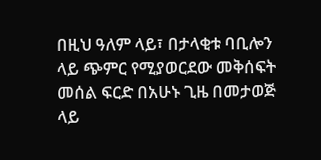በዚህ ዓለም ላይ፣ በታላቂቱ ባቢሎን ላይ ጭምር የሚያወርደው መቅሰፍት መሰል ፍርድ በአሁኑ ጊዜ በመታወጅ ላይ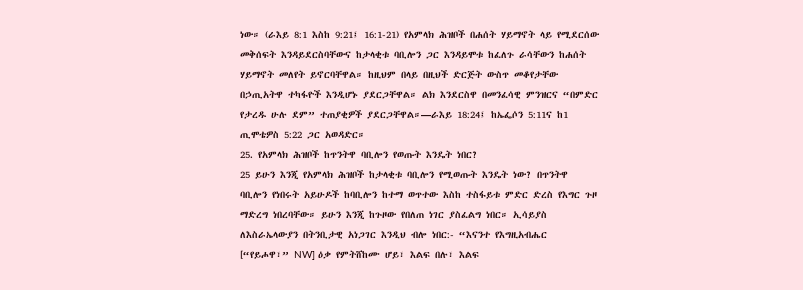ነው። (ራእይ 8:1 እስከ 9:21፤ 16:1-21) የአምላክ ሕዝቦች በሐሰት ሃይማኖት ላይ የሚደርሰው መቅሰፍት እንዳይደርስባቸውና ከታላቂቱ ባቢሎን ጋር እንዳይሞቱ ከፈለጉ ራሳቸውን ከሐሰት ሃይማኖት መለየት ይኖርባቸዋል። ከዚህም በላይ በዚህች ድርጅት ውስጥ መቆየታቸው በኃጢአትዋ ተካፋዮች እንዲሆኑ ያደርጋቸዋል። ልክ እንደርስዋ በመንፈሳዊ ምንዝርና “በምድር የታረዱ ሁሉ ደም” ተጠያቂዎች ያደርጋቸዋል።—ራእይ 18:24፤ ከኤፌሶን 5:11ና ከ1 ጢሞቴዎስ 5:22 ጋር አወዳድር።
25. የአምላክ ሕዝቦች ከጥንትዋ ባቢሎን የወጡት እንዴት ነበር?
25 ይሁን እንጂ የአምላክ ሕዝቦች ከታላቂቱ ባቢሎን የሚወጡት እንዴት ነው? በጥንትዋ ባቢሎን የነበሩት አይሁዶች ከባቢሎን ከተማ ወጥተው እስከ ተስፋይቱ ምድር ድረስ የእግር ጉዞ ማድረግ ነበረባቸው። ይሁን እንጂ ከጉዞው የበለጠ ነገር ያስፈልግ ነበር። ኢሳይያስ ለእስራኤላውያን በትንቢታዊ አነጋገር እንዲህ ብሎ ነበር:- “እናንተ የእግዚአብሔር [“የይሖዋ፣” NW] ዕቃ የምትሸከሙ ሆይ፣ እልፍ በሉ፣ እልፍ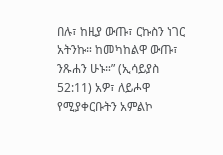በሉ፣ ከዚያ ውጡ፣ ርኩስን ነገር አትንኩ። ከመካከልዋ ውጡ፣ ንጹሐን ሁኑ።” (ኢሳይያስ 52:11) አዎ፣ ለይሖዋ የሚያቀርቡትን አምልኮ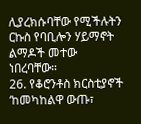ሊያረክሱባቸው የሚችሉትን ርኩስ የባቢሎን ሃይማኖት ልማዶች መተው ነበረባቸው።
26. የቆሮንቶስ ክርስቲያኖች ‘ከመካከልዋ ውጡ፣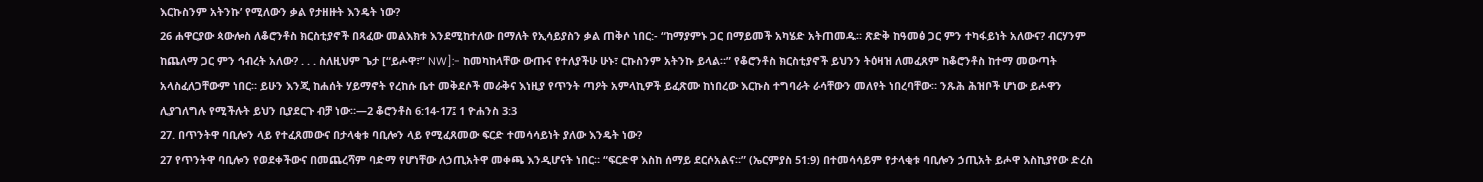እርኩስንም አትንኩ’ የሚለውን ቃል የታዘዙት እንዴት ነው?
26 ሐዋርያው ጳውሎስ ለቆሮንቶስ ክርስቲያኖች በጻፈው መልእክቱ እንደሚከተለው በማለት የኢሳይያስን ቃል ጠቅሶ ነበር:- “ከማያምኑ ጋር በማይመች አካሄድ አትጠመዱ። ጽድቅ ከዓመፅ ጋር ምን ተካፋይነት አለውና? ብርሃንም ከጨለማ ጋር ምን ኅብረት አለው? . . . ስለዚህም ጌታ [“ይሖዋ፣” NW]:- ከመካከላቸው ውጡና የተለያችሁ ሁኑ፣ ርኩስንም አትንኩ ይላል።” የቆሮንቶስ ክርስቲያኖች ይህንን ትዕዛዝ ለመፈጸም ከቆሮንቶስ ከተማ መውጣት አላስፈለጋቸውም ነበር። ይሁን እንጂ ከሐሰት ሃይማኖት የረከሱ ቤተ መቅደሶች መራቅና እነዚያ የጥንት ጣዖት አምላኪዎች ይፈጽሙ ከነበረው እርኩስ ተግባራት ራሳቸውን መለየት ነበረባቸው። ንጹሕ ሕዝቦች ሆነው ይሖዋን ሊያገለግሉ የሚችሉት ይህን ቢያደርጉ ብቻ ነው።—2 ቆሮንቶስ 6:14-17፤ 1 ዮሐንስ 3:3
27. በጥንትዋ ባቢሎን ላይ የተፈጸመውና በታላቂቱ ባቢሎን ላይ የሚፈጸመው ፍርድ ተመሳሳይነት ያለው እንዴት ነው?
27 የጥንትዋ ባቢሎን የወደቀችውና በመጨረሻም ባድማ የሆነቸው ለኃጢአትዋ መቀጫ እንዲሆናት ነበር። “ፍርድዋ እስከ ሰማይ ደርሶአልና።” (ኤርምያስ 51:9) በተመሳሳይም የታላቂቱ ባቢሎን ኃጢአት ይሖዋ እስኪያየው ድረስ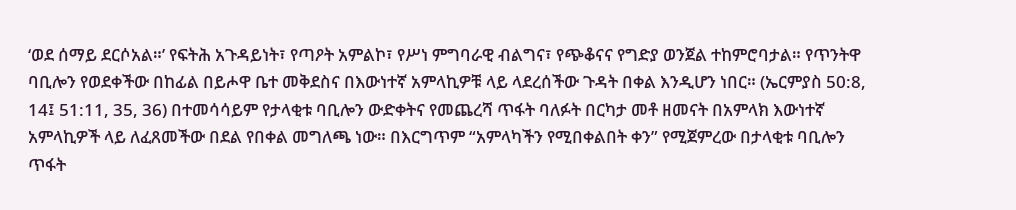‘ወደ ሰማይ ደርሶአል።’ የፍትሕ አጉዳይነት፣ የጣዖት አምልኮ፣ የሥነ ምግባራዊ ብልግና፣ የጭቆናና የግድያ ወንጀል ተከምሮባታል። የጥንትዋ ባቢሎን የወደቀችው በከፊል በይሖዋ ቤተ መቅደስና በእውነተኛ አምላኪዎቹ ላይ ላደረሰችው ጉዳት በቀል እንዲሆን ነበር። (ኤርምያስ 50:8, 14፤ 51:11, 35, 36) በተመሳሳይም የታላቂቱ ባቢሎን ውድቀትና የመጨረሻ ጥፋት ባለፉት በርካታ መቶ ዘመናት በአምላክ እውነተኛ አምላኪዎች ላይ ለፈጸመችው በደል የበቀል መግለጫ ነው። በእርግጥም “አምላካችን የሚበቀልበት ቀን” የሚጀምረው በታላቂቱ ባቢሎን ጥፋት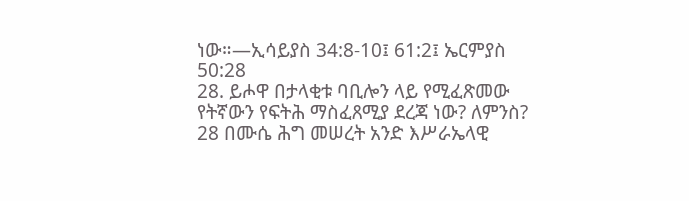ነው።—ኢሳይያስ 34:8-10፤ 61:2፤ ኤርምያስ 50:28
28. ይሖዋ በታላቂቱ ባቢሎን ላይ የሚፈጽመው የትኛውን የፍትሕ ማስፈጸሚያ ደረጃ ነው? ለምንስ?
28 በሙሴ ሕግ መሠረት አንድ እሥራኤላዊ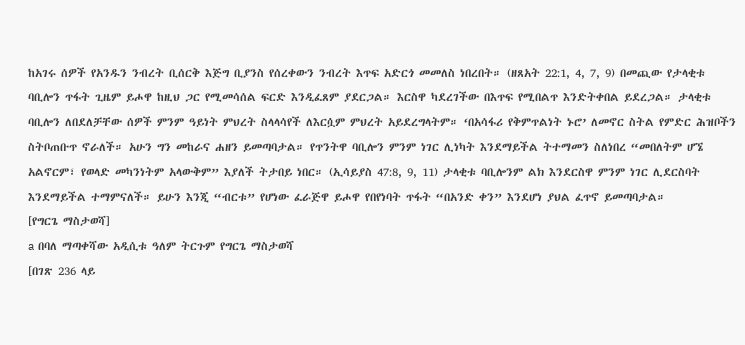ከአገሩ ሰዎች የአንዱን ንብረት ቢሰርቅ እጅግ ቢያንስ የሰረቀውን ንብረት እጥፍ አድርጎ መመለስ ነበረበት። (ዘጸአት 22:1, 4, 7, 9) በመጪው የታላቂቱ ባቢሎን ጥፋት ጊዜም ይሖዋ ከዚህ ጋር የሚመሳሰል ፍርድ እንዲፈጸም ያደርጋል። እርስዋ ካደረገችው በእጥፍ የሚበልጥ እንድትቀበል ይደረጋል። ታላቂቱ ባቢሎን ለበደለቻቸው ሰዎች ምንም ዓይነት ምህረት ስላላሳየች ለእርሷም ምህረት አይደረግላትም። ‘በአሳፋሪ የቅምጥልነት ኑሮ’ ለመኖር ስትል የምድር ሕዝቦችን ስትቦጠቡጥ ኖራለች። አሁን ግን መከራና ሐዘን ይመጣባታል። የጥንትዋ ባቢሎን ምንም ነገር ሊነካት እንደማይችል ትተማመን ስለነበረ “መበለትም ሆኜ አልኖርም፣ የወላድ መካንነትም አላውቅም” እያለች ትታበይ ነበር። (ኢሳይያስ 47:8, 9, 11) ታላቂቱ ባቢሎንም ልክ እንደርስዋ ምንም ነገር ሊደርስባት እንደማይችል ተማምናለች። ይሁን እንጂ “ብርቱ” የሆነው ፈራጅዋ ይሖዋ የበየነባት ጥፋት “በአንድ ቀን” እንደሆነ ያህል ፈጥኖ ይመጣባታል።
[የግርጌ ማስታወሻ]
a በባለ ማጣቀሻው አዲሲቱ ዓለም ትርጉም የግርጌ ማስታወሻ
[በገጽ 236 ላይ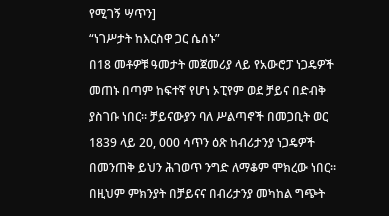የሚገኝ ሣጥን]
“ነገሥታት ከእርስዋ ጋር ሴሰኑ”
በ18 መቶዎቹ ዓመታት መጀመሪያ ላይ የአውሮፓ ነጋዴዎች መጠኑ በጣም ከፍተኛ የሆነ ኦፒየም ወደ ቻይና በድብቅ ያስገቡ ነበር። ቻይናውያን ባለ ሥልጣኖች በመጋቢት ወር 1839 ላይ 20, 000 ሳጥን ዕጽ ከብሪታንያ ነጋዴዎች በመንጠቅ ይህን ሕገወጥ ንግድ ለማቆም ሞክረው ነበር። በዚህም ምክንያት በቻይናና በብሪታንያ መካከል ግጭት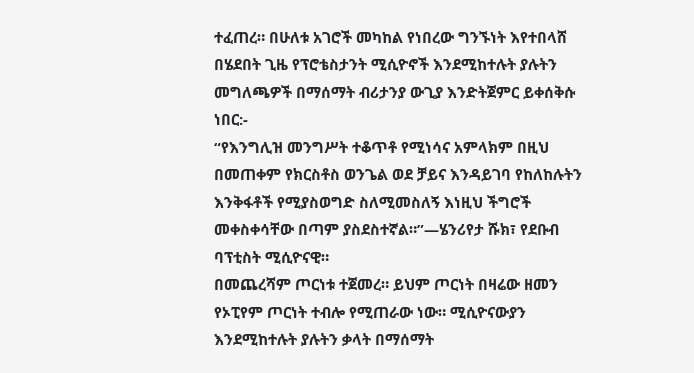ተፈጠረ። በሁለቱ አገሮች መካከል የነበረው ግንኙነት እየተበላሸ በሄደበት ጊዜ የፕሮቴስታንት ሚሲዮኖች እንደሚከተሉት ያሉትን መግለጫዎች በማሰማት ብሪታንያ ውጊያ እንድትጀምር ይቀሰቅሱ ነበር:-
“የእንግሊዝ መንግሥት ተቆጥቶ የሚነሳና አምላክም በዚህ በመጠቀም የክርስቶስ ወንጌል ወደ ቻይና እንዳይገባ የከለከሉትን እንቅፋቶች የሚያስወግድ ስለሚመስለኝ እነዚህ ችግሮች መቀስቀሳቸው በጣም ያስደስተኛል።”—ሄንሪየታ ሹክ፣ የደቡብ ባፕቲስት ሚሲዮናዊ።
በመጨረሻም ጦርነቱ ተጀመረ። ይህም ጦርነት በዛሬው ዘመን የኦፒየም ጦርነት ተብሎ የሚጠራው ነው። ሚሲዮናውያን እንደሚከተሉት ያሉትን ቃላት በማሰማት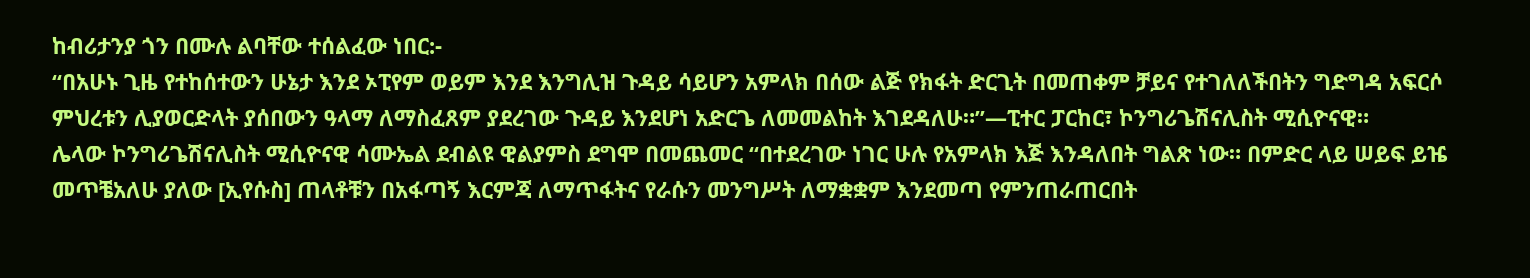ከብሪታንያ ጎን በሙሉ ልባቸው ተሰልፈው ነበር:-
“በአሁኑ ጊዜ የተከሰተውን ሁኔታ እንደ ኦፒየም ወይም እንደ እንግሊዝ ጉዳይ ሳይሆን አምላክ በሰው ልጅ የክፋት ድርጊት በመጠቀም ቻይና የተገለለችበትን ግድግዳ አፍርሶ ምህረቱን ሊያወርድላት ያሰበውን ዓላማ ለማስፈጸም ያደረገው ጉዳይ እንደሆነ አድርጌ ለመመልከት እገደዳለሁ።”—ፒተር ፓርከር፣ ኮንግሪጌሽናሊስት ሚሲዮናዊ።
ሌላው ኮንግሪጌሽናሊስት ሚሲዮናዊ ሳሙኤል ደብልዩ ዊልያምስ ደግሞ በመጨመር “በተደረገው ነገር ሁሉ የአምላክ እጅ እንዳለበት ግልጽ ነው። በምድር ላይ ሠይፍ ይዤ መጥቼአለሁ ያለው [ኢየሱስ] ጠላቶቹን በአፋጣኝ እርምጃ ለማጥፋትና የራሱን መንግሥት ለማቋቋም እንደመጣ የምንጠራጠርበት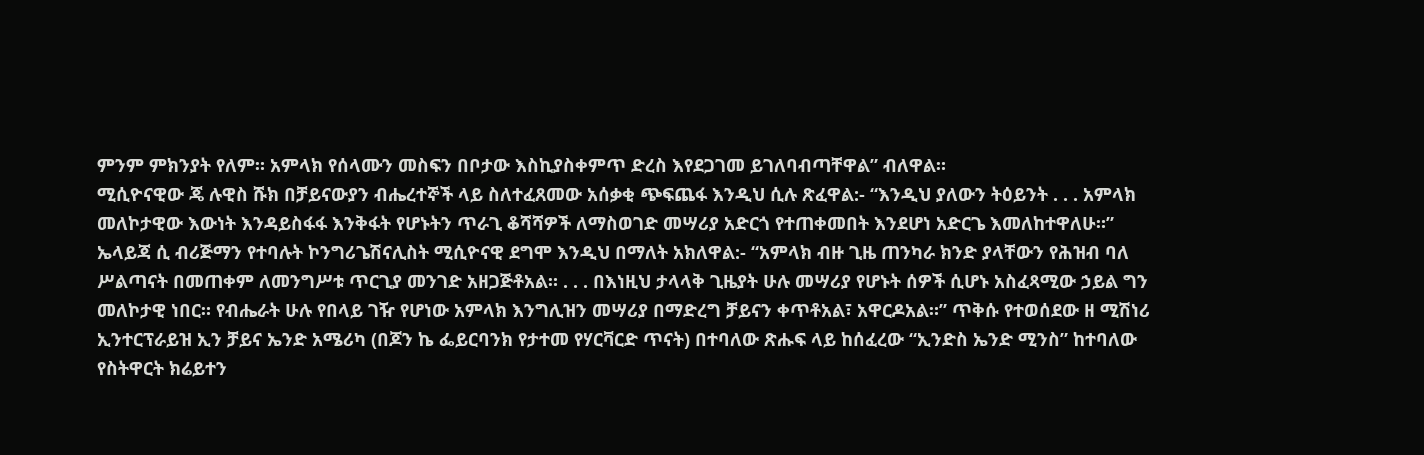ምንም ምክንያት የለም። አምላክ የሰላሙን መስፍን በቦታው እስኪያስቀምጥ ድረስ እየደጋገመ ይገለባብጣቸዋል” ብለዋል።
ሚሲዮናዊው ጄ ሉዊስ ሹክ በቻይናውያን ብሔረተኞች ላይ ስለተፈጸመው አሰቃቂ ጭፍጨፋ እንዲህ ሲሉ ጽፈዋል:- “እንዲህ ያለውን ትዕይንት . . . አምላክ መለኮታዊው እውነት እንዳይስፋፋ እንቅፋት የሆኑትን ጥራጊ ቆሻሻዎች ለማስወገድ መሣሪያ አድርጎ የተጠቀመበት እንደሆነ አድርጌ እመለከተዋለሁ።”
ኤላይጃ ሲ ብሪጅማን የተባሉት ኮንግሪጌሽናሊስት ሚሲዮናዊ ደግሞ እንዲህ በማለት አክለዋል:- “አምላክ ብዙ ጊዜ ጠንካራ ክንድ ያላቸውን የሕዝብ ባለ ሥልጣናት በመጠቀም ለመንግሥቱ ጥርጊያ መንገድ አዘጋጅቶአል። . . . በእነዚህ ታላላቅ ጊዜያት ሁሉ መሣሪያ የሆኑት ሰዎች ሲሆኑ አስፈጻሚው ኃይል ግን መለኮታዊ ነበር። የብሔራት ሁሉ የበላይ ገዥ የሆነው አምላክ እንግሊዝን መሣሪያ በማድረግ ቻይናን ቀጥቶአል፣ አዋርዶአል።” ጥቅሱ የተወሰደው ዘ ሚሽነሪ ኢንተርፕራይዝ ኢን ቻይና ኤንድ አሜሪካ (በጆን ኬ ፌይርባንክ የታተመ የሃርቫርድ ጥናት) በተባለው ጽሑፍ ላይ ከሰፈረው “ኢንድስ ኤንድ ሚንስ” ከተባለው የስትዋርት ክሬይተን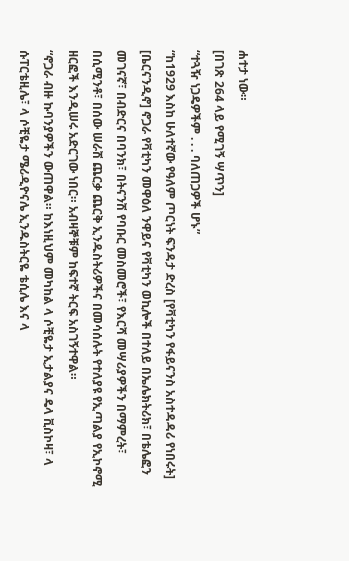ሐተታ ነው።
[በገጽ 264 ላይ የሚገኝ ሣጥን]
“ተጓዥ ነጋዴዎችም . . . ባለጠጋዎች ሆኑ”
“ከ1929 እስከ ሁለተኛው የዓለም ጦርነት ፍንዳታ ድረስ [የቫቲካን የፋይናንስ አስተዳዳሪ የነበሩት] [ቤርናንዲኖ] ኖጋራ የቫቲካን መዋዕለ ንዋይና የቫቲካን ወኪሎች በተለይ በኤሌክትሪክ፣ በቴሌፎን መገናኛ፣ በብድርና በባንክ፣ በትናንሽ የባቡር መስመሮች፣ የእርሻ መሣሪያዎችን በማምረት፣ በሲሚንቶ፣ በሰው ሠራሽ ጨርቃ ጨርቅ ኢንዱስትሪዎችና በመሳሰሉት የተለያዩ የኢጣልያ የኢኮኖሚ ዘርፎች እንዲሠሩ አድርገው ነበር። አብዛኞቹም ከፍተኛ ትርፍ አስገኝተዋል።
“ኖጋራ ብዙ ኩባንያዎችን ውጠዋል። ከእነዚህም መካከል ላ ሶቺዬታ ኢታልያና ዴላ ቪስኮዛ፣ ላ ሱፐርቴዚሌ፣ ላ ሶቺዬታ ሜሪዲዮናሌ ኢንዱስትርዬ ቴሲሌ እና ላ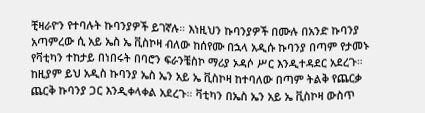ቺዛራዮን የተባሉት ኩባንያዎች ይገኛሉ። እነዚህን ኩባንያዎች በሙሉ በአንድ ኩባንያ አጣምረው ሲ አይ ኤስ ኤ ቪስኮዛ ብለው ከሰየሙ በኋላ አዲሱ ኩባንያ በጣም የታመኑ የቫቲካን ተከታይ በነበሩት በባሮን ፍራንቼስኮ ማሪያ ኦዳሶ ሥር እንዲተዳደር አደረጉ። ከዚያም ይህ አዲስ ኩባንያ ኤስ ኤን አይ ኤ ቪስኮዛ ከተባለው በጣም ትልቅ የጨርቃ ጨርቅ ኩባንያ ጋር እንዲቀላቀል አደረጉ። ቫቲካን በኤስ ኤን አይ ኤ ቪስኮዛ ውስጥ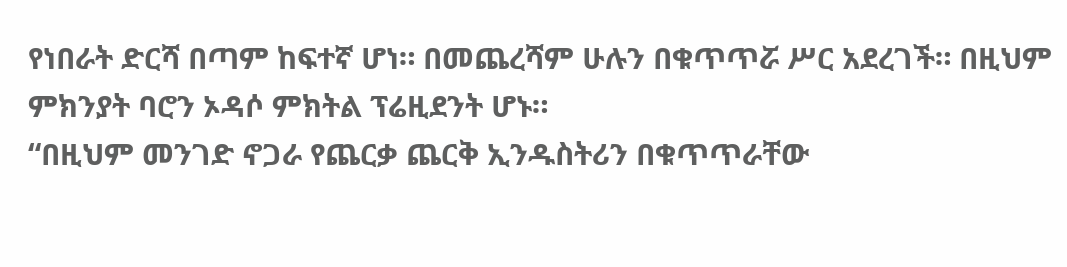የነበራት ድርሻ በጣም ከፍተኛ ሆነ። በመጨረሻም ሁሉን በቁጥጥሯ ሥር አደረገች። በዚህም ምክንያት ባሮን ኦዳሶ ምክትል ፕሬዚደንት ሆኑ።
“በዚህም መንገድ ኖጋራ የጨርቃ ጨርቅ ኢንዱስትሪን በቁጥጥራቸው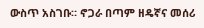ውስጥ አስገቡ። ኖጋራ በጣም ዘዴኛና መሰሪ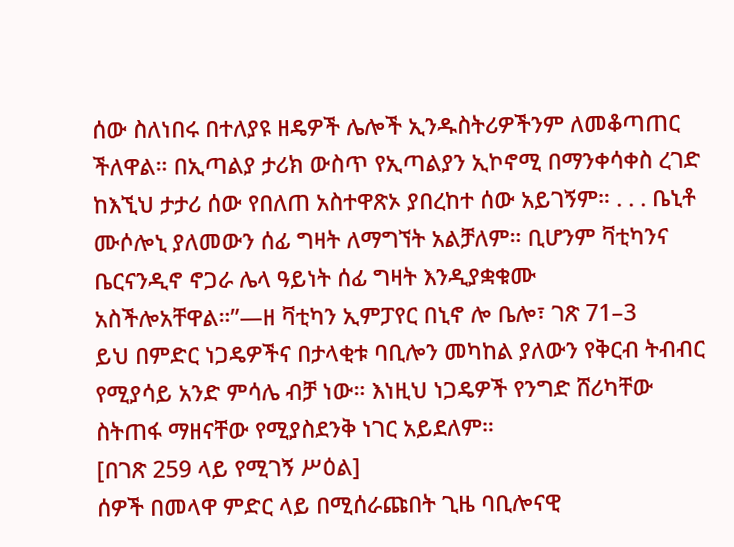ሰው ስለነበሩ በተለያዩ ዘዴዎች ሌሎች ኢንዱስትሪዎችንም ለመቆጣጠር ችለዋል። በኢጣልያ ታሪክ ውስጥ የኢጣልያን ኢኮኖሚ በማንቀሳቀስ ረገድ ከእኚህ ታታሪ ሰው የበለጠ አስተዋጽኦ ያበረከተ ሰው አይገኝም። . . . ቤኒቶ ሙሶሎኒ ያለመውን ሰፊ ግዛት ለማግኘት አልቻለም። ቢሆንም ቫቲካንና ቤርናንዲኖ ኖጋራ ሌላ ዓይነት ሰፊ ግዛት እንዲያቋቁሙ አስችሎአቸዋል።”—ዘ ቫቲካን ኢምፓየር በኒኖ ሎ ቤሎ፣ ገጽ 71–3
ይህ በምድር ነጋዴዎችና በታላቂቱ ባቢሎን መካከል ያለውን የቅርብ ትብብር የሚያሳይ አንድ ምሳሌ ብቻ ነው። እነዚህ ነጋዴዎች የንግድ ሸሪካቸው ስትጠፋ ማዘናቸው የሚያስደንቅ ነገር አይደለም።
[በገጽ 259 ላይ የሚገኝ ሥዕል]
ሰዎች በመላዋ ምድር ላይ በሚሰራጩበት ጊዜ ባቢሎናዊ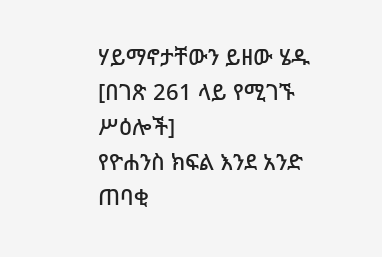ሃይማኖታቸውን ይዘው ሄዱ
[በገጽ 261 ላይ የሚገኙ ሥዕሎች]
የዮሐንስ ክፍል እንደ አንድ ጠባቂ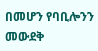በመሆን የባቢሎንን መውደቅ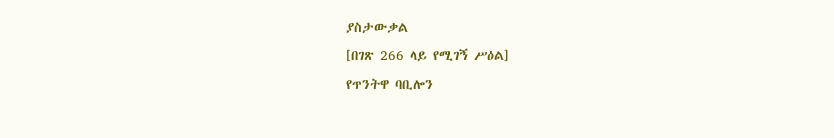ያስታውቃል
[በገጽ 266 ላይ የሚገኝ ሥዕል]
የጥንትዋ ባቢሎን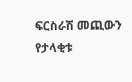ፍርስራሽ መጪውን የታላቂቱ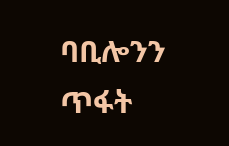ባቢሎንን ጥፋት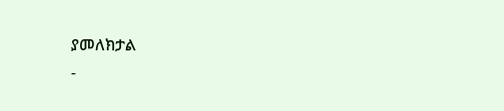ያመለክታል
-